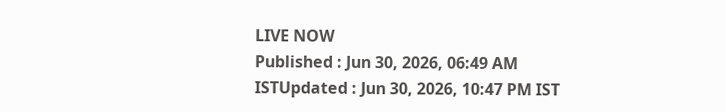LIVE NOW
Published : Jun 30, 2026, 06:49 AM ISTUpdated : Jun 30, 2026, 10:47 PM IST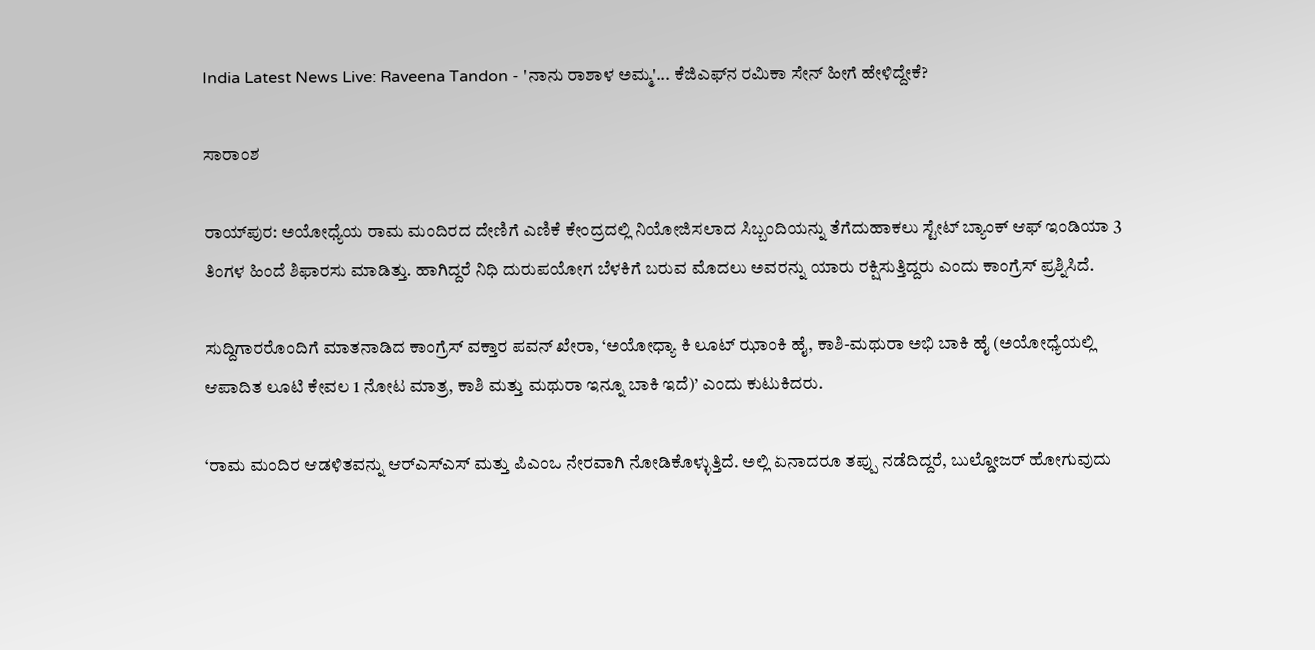India Latest News Live: Raveena Tandon - 'ನಾನು ರಾಶಾಳ ಅಮ್ಮ'... ಕೆಜಿಎಫ್‌ನ ರಮಿಕಾ ಸೇನ್ ಹೀಗೆ ಹೇಳಿದ್ದೇಕೆ?

ಸಾರಾಂಶ

ರಾಯ್‌ಪುರ: ಅಯೋಧ್ಯೆಯ ರಾಮ ಮಂದಿರದ ದೇಣಿಗೆ ಎಣಿಕೆ ಕೇಂದ್ರದಲ್ಲಿ ನಿಯೋಜಿಸಲಾದ ಸಿಬ್ಬಂದಿಯನ್ನು ತೆಗೆದುಹಾಕಲು ಸ್ಟೇಟ್ ಬ್ಯಾಂಕ್ ಆಫ್ ಇಂಡಿಯಾ 3 ತಿಂಗಳ ಹಿಂದೆ ಶಿಫಾರಸು ಮಾಡಿತ್ತು. ಹಾಗಿದ್ದರೆ ನಿಧಿ ದುರುಪಯೋಗ ಬೆಳಕಿಗೆ ಬರುವ ಮೊದಲು ಅವರನ್ನು ಯಾರು ರಕ್ಷಿಸುತ್ತಿದ್ದರು ಎಂದು ಕಾಂಗ್ರೆಸ್ ಪ್ರಶ್ನಿಸಿದೆ.

ಸುದ್ದಿಗಾರರೊಂದಿಗೆ ಮಾತನಾಡಿದ ಕಾಂಗ್ರೆಸ್‌ ವಕ್ತಾರ ಪವನ್ ಖೇರಾ, ‘ಅಯೋಧ್ಯಾ ಕಿ ಲೂಟ್ ಝಾಂಕಿ ಹೈ, ಕಾಶಿ-ಮಥುರಾ ಅಭಿ ಬಾಕಿ ಹೈ (ಅಯೋಧ್ಯೆಯಲ್ಲಿ ಆಪಾದಿತ ಲೂಟಿ ಕೇವಲ 1 ನೋಟ ಮಾತ್ರ, ಕಾಶಿ ಮತ್ತು ಮಥುರಾ ಇನ್ನೂ ಬಾಕಿ ಇದೆ)’ ಎಂದು ಕುಟುಕಿದರು.

‘ರಾಮ ಮಂದಿರ ಆಡಳಿತವನ್ನು ಆರ್‌ಎಸ್‌ಎಸ್ ಮತ್ತು ಪಿಎಂಒ ನೇರವಾಗಿ ನೋಡಿಕೊಳ್ಳುತ್ತಿದೆ. ಅಲ್ಲಿ ಏನಾದರೂ ತಪ್ಪು ನಡೆದಿದ್ದರೆ, ಬುಲ್ಡೋಜರ್‌ ಹೋಗುವುದು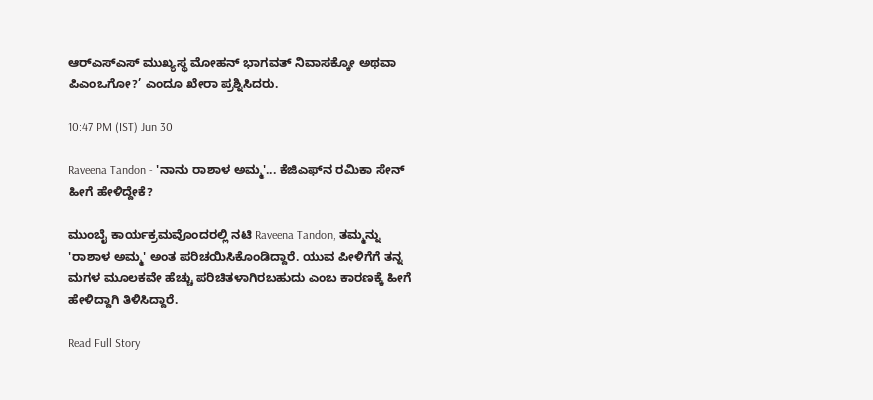ಆರ್‌ಎಸ್‌ಎಸ್ ಮುಖ್ಯಸ್ಥ ಮೋಹನ್ ಭಾಗವತ್ ನಿವಾಸಕ್ಕೋ ಅಥವಾ ಪಿಎಂಒಗೋ?’ ಎಂದೂ ಖೇರಾ ಪ್ರಶ್ನಿಸಿದರು.

10:47 PM (IST) Jun 30

Raveena Tandon - 'ನಾನು ರಾಶಾಳ ಅಮ್ಮ'... ಕೆಜಿಎಫ್‌ನ ರಮಿಕಾ ಸೇನ್ ಹೀಗೆ ಹೇಳಿದ್ದೇಕೆ?

ಮುಂಬೈ ಕಾರ್ಯಕ್ರಮವೊಂದರಲ್ಲಿ ನಟಿ Raveena Tandon, ತಮ್ಮನ್ನು 'ರಾಶಾಳ ಅಮ್ಮ' ಅಂತ ಪರಿಚಯಿಸಿಕೊಂಡಿದ್ದಾರೆ. ಯುವ ಪೀಳಿಗೆಗೆ ತನ್ನ ಮಗಳ ಮೂಲಕವೇ ಹೆಚ್ಚು ಪರಿಚಿತಳಾಗಿರಬಹುದು ಎಂಬ ಕಾರಣಕ್ಕೆ ಹೀಗೆ ಹೇಳಿದ್ದಾಗಿ ತಿಳಿಸಿದ್ದಾರೆ.

Read Full Story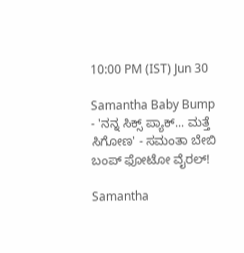10:00 PM (IST) Jun 30

Samantha Baby Bump - 'ನನ್ನ ಸಿಕ್ಸ್ ಪ್ಯಾಕ್... ಮತ್ತೆ ಸಿಗೋಣ' - ಸಮಂತಾ ಬೇಬಿ ಬಂಪ್ ಫೋಟೋ ವೈರಲ್!

Samantha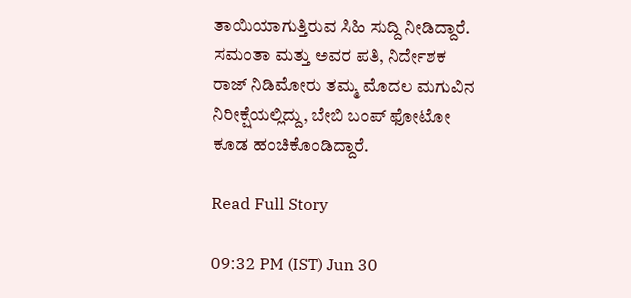ತಾಯಿಯಾಗುತ್ತಿರುವ ಸಿಹಿ ಸುದ್ದಿ ನೀಡಿದ್ದಾರೆ. ಸಮಂತಾ ಮತ್ತು ಅವರ ಪತಿ, ನಿರ್ದೇಶಕ ರಾಜ್ ನಿಡಿಮೋರು ತಮ್ಮ ಮೊದಲ ಮಗುವಿನ ನಿರೀಕ್ಷೆಯಲ್ಲಿದ್ದು, ಬೇಬಿ ಬಂಪ್ ಫೋಟೋ ಕೂಡ ಹಂಚಿಕೊಂಡಿದ್ದಾರೆ.

Read Full Story

09:32 PM (IST) Jun 30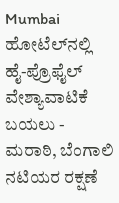Mumbai ಹೋಟೆಲ್‌ನಲ್ಲಿ ಹೈ-ಪ್ರೊಫೈಲ್ ವೇಶ್ಯಾವಾಟಿಕೆ ಬಯಲು - ಮರಾಠಿ, ಬೆಂಗಾಲಿ ನಟಿಯರ ರಕ್ಷಣೆ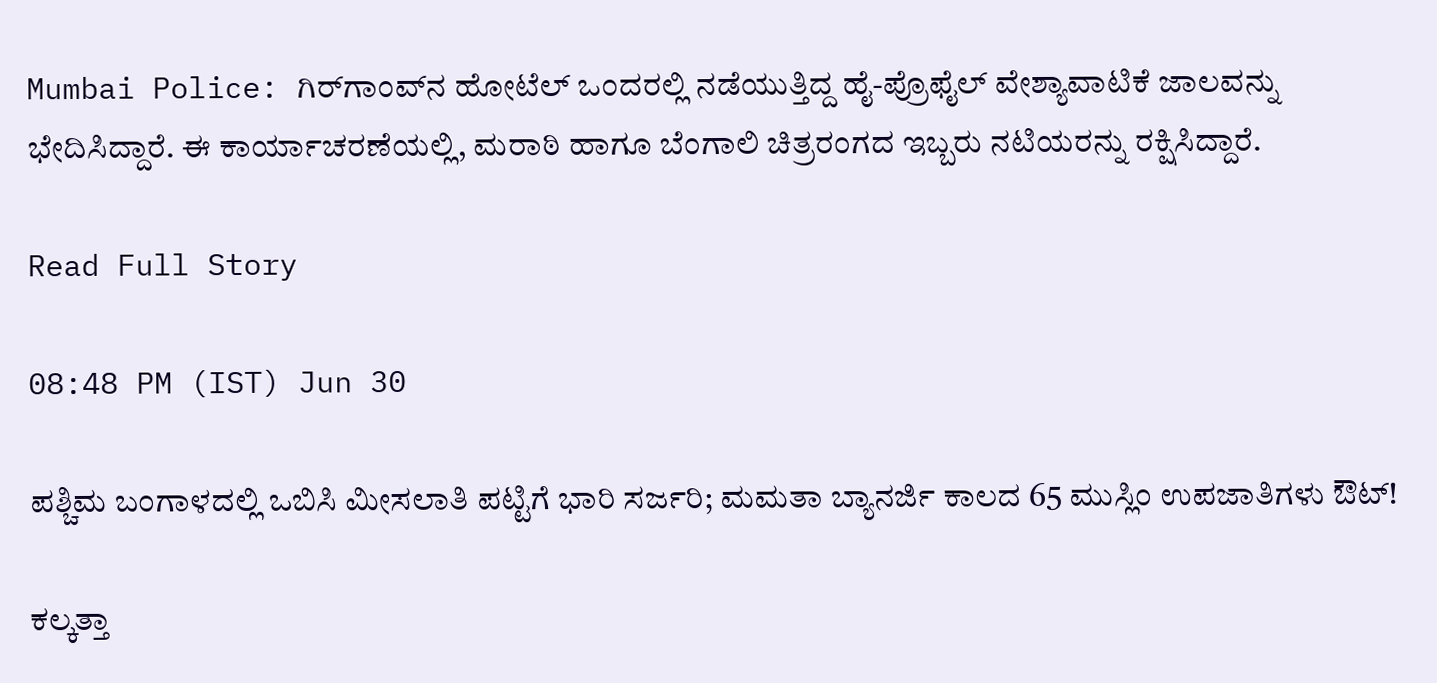Mumbai Police: ಗಿರ್‌ಗಾಂವ್‌ನ ಹೋಟೆಲ್ ಒಂದರಲ್ಲಿ ನಡೆಯುತ್ತಿದ್ದ ಹೈ-ಪ್ರೊಫೈಲ್ ವೇಶ್ಯಾವಾಟಿಕೆ ಜಾಲವನ್ನು ಭೇದಿಸಿದ್ದಾರೆ. ಈ ಕಾರ್ಯಾಚರಣೆಯಲ್ಲಿ, ಮರಾಠಿ ಹಾಗೂ ಬೆಂಗಾಲಿ ಚಿತ್ರರಂಗದ ಇಬ್ಬರು ನಟಿಯರನ್ನು ರಕ್ಷಿಸಿದ್ದಾರೆ.

Read Full Story

08:48 PM (IST) Jun 30

ಪಶ್ಚಿಮ ಬಂಗಾಳದಲ್ಲಿ ಒಬಿಸಿ ಮೀಸಲಾತಿ ಪಟ್ಟಿಗೆ ಭಾರಿ ಸರ್ಜರಿ; ಮಮತಾ ಬ್ಯಾನರ್ಜಿ ಕಾಲದ 65 ಮುಸ್ಲಿಂ ಉಪಜಾತಿಗಳು ಔಟ್!

ಕಲ್ಕತ್ತಾ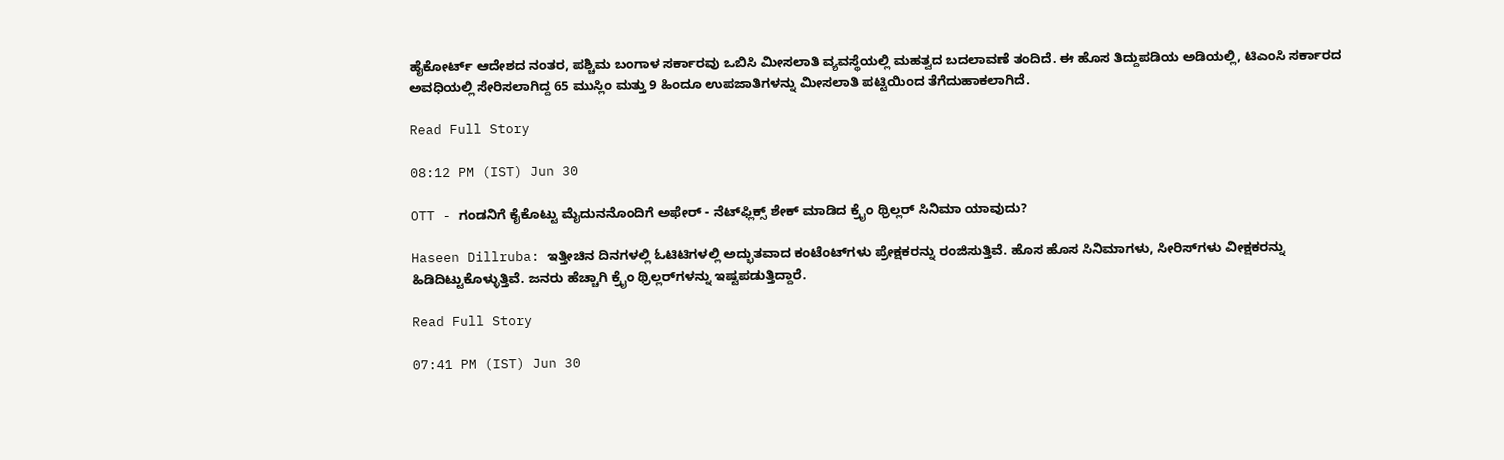ಹೈಕೋರ್ಟ್ ಆದೇಶದ ನಂತರ, ಪಶ್ಚಿಮ ಬಂಗಾಳ ಸರ್ಕಾರವು ಒಬಿಸಿ ಮೀಸಲಾತಿ ವ್ಯವಸ್ಥೆಯಲ್ಲಿ ಮಹತ್ವದ ಬದಲಾವಣೆ ತಂದಿದೆ. ಈ ಹೊಸ ತಿದ್ದುಪಡಿಯ ಅಡಿಯಲ್ಲಿ, ಟಿಎಂಸಿ ಸರ್ಕಾರದ ಅವಧಿಯಲ್ಲಿ ಸೇರಿಸಲಾಗಿದ್ದ 65 ಮುಸ್ಲಿಂ ಮತ್ತು 9 ಹಿಂದೂ ಉಪಜಾತಿಗಳನ್ನು ಮೀಸಲಾತಿ ಪಟ್ಟಿಯಿಂದ ತೆಗೆದುಹಾಕಲಾಗಿದೆ.

Read Full Story

08:12 PM (IST) Jun 30

OTT - ಗಂಡನಿಗೆ ಕೈಕೊಟ್ಟು ಮೈದುನನೊಂದಿಗೆ ಅಫೇರ್ - ನೆಟ್‌ಫ್ಲಿಕ್ಸ್‌ ಶೇಕ್ ಮಾಡಿದ ಕ್ರೈಂ ಥ್ರಿಲ್ಲರ್ ಸಿನಿಮಾ ಯಾವುದು?

Haseen Dillruba: ಇತ್ತೀಚಿನ ದಿನಗಳಲ್ಲಿ ಓಟಿಟಿಗಳಲ್ಲಿ ಅದ್ಭುತವಾದ ಕಂಟೆಂಟ್‌ಗಳು ಪ್ರೇಕ್ಷಕರನ್ನು ರಂಜಿಸುತ್ತಿವೆ. ಹೊಸ ಹೊಸ ಸಿನಿಮಾಗಳು, ಸೀರಿಸ್‌ಗಳು ವೀಕ್ಷಕರನ್ನು ಹಿಡಿದಿಟ್ಟುಕೊಳ್ಳುತ್ತಿವೆ. ಜನರು ಹೆಚ್ಚಾಗಿ ಕ್ರೈಂ ಥ್ರಿಲ್ಲರ್‌ಗಳನ್ನು ಇಷ್ಟಪಡುತ್ತಿದ್ದಾರೆ.

Read Full Story

07:41 PM (IST) Jun 30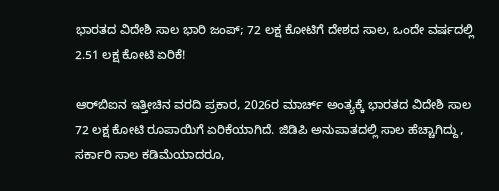ಭಾರತದ ವಿದೇಶಿ ಸಾಲ ಭಾರಿ ಜಂಪ್‌; 72 ಲಕ್ಷ ಕೋಟಿಗೆ ದೇಶದ ಸಾಲ, ಒಂದೇ ವರ್ಷದಲ್ಲಿ 2.51 ಲಕ್ಷ ಕೋಟಿ ಏರಿಕೆ!

ಆರ್‌ಬಿಐನ ಇತ್ತೀಚಿನ ವರದಿ ಪ್ರಕಾರ, 2026ರ ಮಾರ್ಚ್ ಅಂತ್ಯಕ್ಕೆ ಭಾರತದ ವಿದೇಶಿ ಸಾಲ 72 ಲಕ್ಷ ಕೋಟಿ ರೂಪಾಯಿಗೆ ಏರಿಕೆಯಾಗಿದೆ. ಜಿಡಿಪಿ ಅನುಪಾತದಲ್ಲಿ ಸಾಲ ಹೆಚ್ಚಾಗಿದ್ದು, ಸರ್ಕಾರಿ ಸಾಲ ಕಡಿಮೆಯಾದರೂ,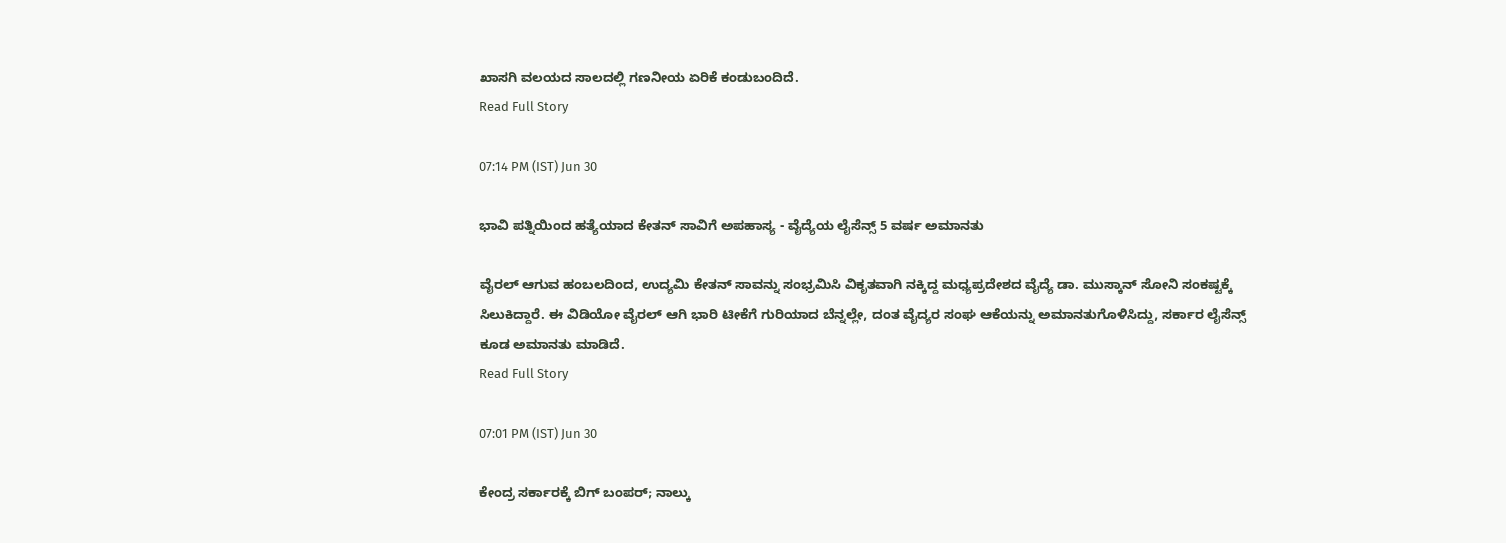ಖಾಸಗಿ ವಲಯದ ಸಾಲದಲ್ಲಿ ಗಣನೀಯ ಏರಿಕೆ ಕಂಡುಬಂದಿದೆ.
Read Full Story

07:14 PM (IST) Jun 30

ಭಾವಿ ಪತ್ನಿಯಿಂದ ಹತ್ಯೆಯಾದ ಕೇತನ್ ಸಾವಿಗೆ ಅಪಹಾಸ್ಯ - ವೈದ್ಯೆಯ ಲೈಸೆನ್ಸ್ 5 ವರ್ಷ ಅಮಾನತು

ವೈರಲ್ ಆಗುವ ಹಂಬಲದಿಂದ, ಉದ್ಯಮಿ ಕೇತನ್ ಸಾವನ್ನು ಸಂಭ್ರಮಿಸಿ ವಿಕೃತವಾಗಿ ನಕ್ಕಿದ್ದ ಮಧ್ಯಪ್ರದೇಶದ ವೈದ್ಯೆ ಡಾ. ಮುಸ್ಕಾನ್ ಸೋನಿ ಸಂಕಷ್ಟಕ್ಕೆ ಸಿಲುಕಿದ್ದಾರೆ. ಈ ವಿಡಿಯೋ ವೈರಲ್ ಆಗಿ ಭಾರಿ ಟೀಕೆಗೆ ಗುರಿಯಾದ ಬೆನ್ನಲ್ಲೇ, ದಂತ ವೈದ್ಯರ ಸಂಘ ಆಕೆಯನ್ನು ಅಮಾನತುಗೊಳಿಸಿದ್ದು, ಸರ್ಕಾರ ಲೈಸೆನ್ಸ್ ಕೂಡ ಅಮಾನತು ಮಾಡಿದೆ.
Read Full Story

07:01 PM (IST) Jun 30

ಕೇಂದ್ರ ಸರ್ಕಾರಕ್ಕೆ ಬಿಗ್ ಬಂಪರ್; ನಾಲ್ಕು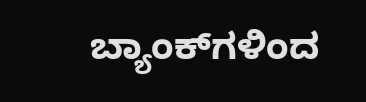ಬ್ಯಾಂಕ್‌ಗಳಿಂದ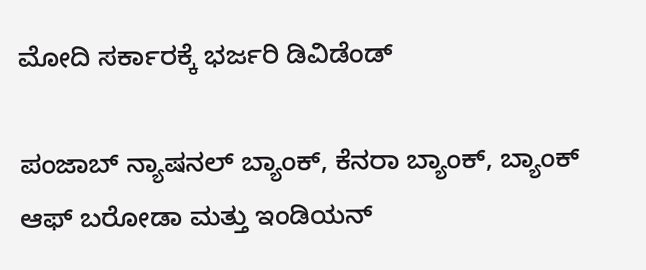ಮೋದಿ ಸರ್ಕಾರಕ್ಕೆ ಭರ್ಜರಿ ಡಿವಿಡೆಂಡ್‌

ಪಂಜಾಬ್ ನ್ಯಾಷನಲ್ ಬ್ಯಾಂಕ್, ಕೆನರಾ ಬ್ಯಾಂಕ್, ಬ್ಯಾಂಕ್ ಆಫ್ ಬರೋಡಾ ಮತ್ತು ಇಂಡಿಯನ್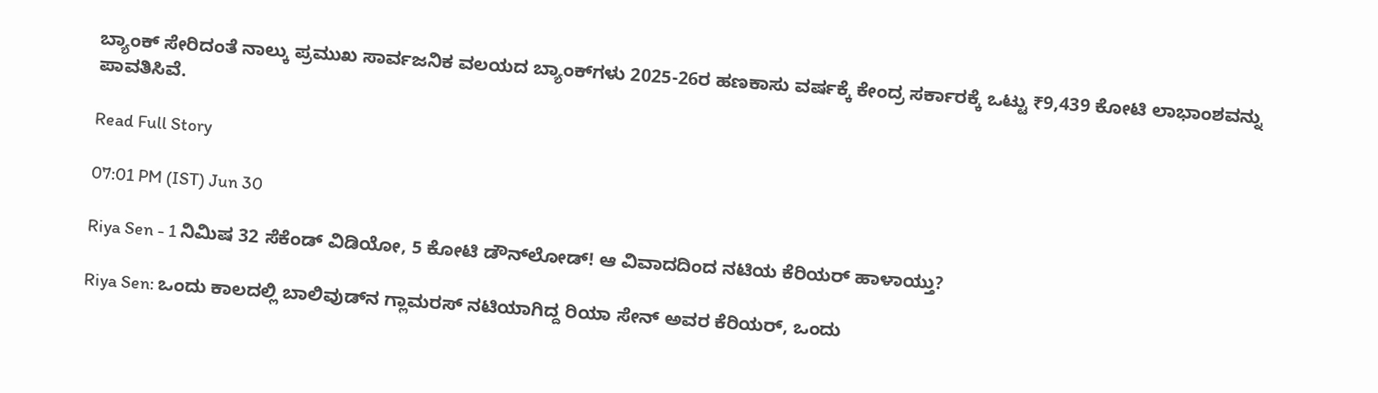ಬ್ಯಾಂಕ್ ಸೇರಿದಂತೆ ನಾಲ್ಕು ಪ್ರಮುಖ ಸಾರ್ವಜನಿಕ ವಲಯದ ಬ್ಯಾಂಕ್‌ಗಳು 2025-26ರ ಹಣಕಾಸು ವರ್ಷಕ್ಕೆ ಕೇಂದ್ರ ಸರ್ಕಾರಕ್ಕೆ ಒಟ್ಟು ₹9,439 ಕೋಟಿ ಲಾಭಾಂಶವನ್ನು ಪಾವತಿಸಿವೆ.

Read Full Story

07:01 PM (IST) Jun 30

Riya Sen - 1 ನಿಮಿಷ 32 ಸೆಕೆಂಡ್ ವಿಡಿಯೋ, 5 ಕೋಟಿ ಡೌನ್‌ಲೋಡ್! ಆ ವಿವಾದದಿಂದ ನಟಿಯ ಕೆರಿಯರ್ ಹಾಳಾಯ್ತು?

Riya Sen: ಒಂದು ಕಾಲದಲ್ಲಿ ಬಾಲಿವುಡ್‌ನ ಗ್ಲಾಮರಸ್ ನಟಿಯಾಗಿದ್ದ ರಿಯಾ ಸೇನ್ ಅವರ ಕೆರಿಯರ್, ಒಂದು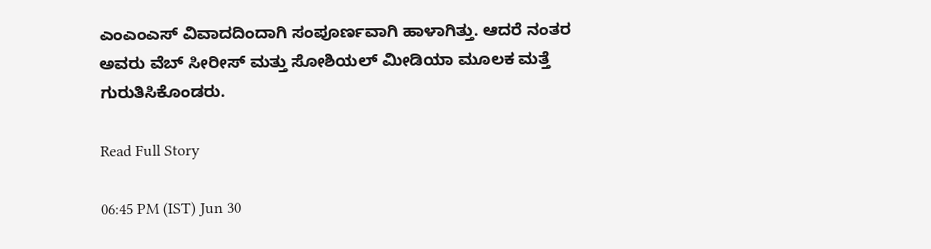ಎಂಎಂಎಸ್ ವಿವಾದದಿಂದಾಗಿ ಸಂಪೂರ್ಣವಾಗಿ ಹಾಳಾಗಿತ್ತು. ಆದರೆ ನಂತರ ಅವರು ವೆಬ್ ಸೀರೀಸ್ ಮತ್ತು ಸೋಶಿಯಲ್ ಮೀಡಿಯಾ ಮೂಲಕ ಮತ್ತೆ ಗುರುತಿಸಿಕೊಂಡರು.

Read Full Story

06:45 PM (IST) Jun 30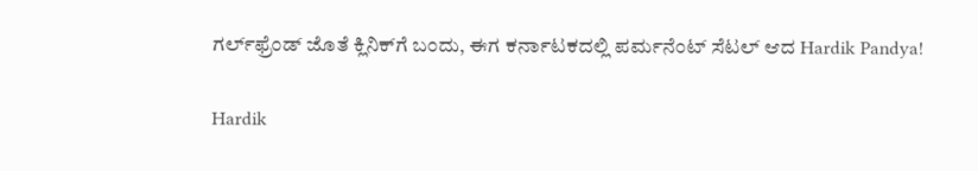ಗರ್ಲ್‌ಫ್ರೆಂಡ್‌ ಜೊತೆ ಕ್ಲಿನಿಕ್‌ಗೆ ಬಂದು, ಈಗ ಕರ್ನಾಟಕದಲ್ಲಿ ಪರ್ಮನೆಂಟ್ ಸೆಟಲ್‌ ಆದ Hardik Pandya!

Hardik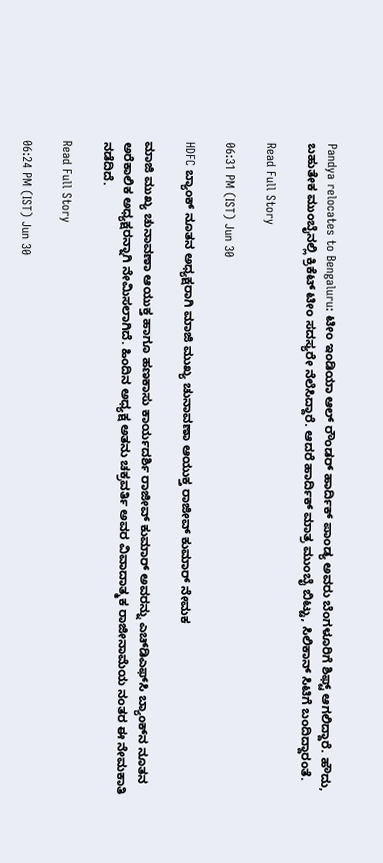Pandya relocates to Bengaluru: ಟೀಂ ಇಂಡಿಯಾ ಆಲ್ ರೌಂಡರ್ ಹಾರ್ದಿಕ್ ಪಾಂಡ್ಯ ಅವರು ಬೆಂಗಳೂರಿಗೆ ಶಿಫ್ಟ್‌ ಆಗಲಿದ್ದಾರೆ. ಹೌದು, ಬಹುತೇಕ ಮುಂಬೈನಲ್ಲಿ ಕ್ರಿಕೆಟ್‌ ಟೀಂ ಸದಸ್ಯರೇ ನೆಲೆಸಿದ್ದಾರೆ. ಆದರೆ ಹಾರ್ದಿಕ್‌ ಮಾತ್ರ ಮುಂಬೈ ಬಿಟ್ಟು, ಸಿಲಿಕಾನ್‌ ಸಿಟಿಗೆ ಬಂದಿದ್ದಾರಂತೆ.

Read Full Story

06:31 PM (IST) Jun 30

HDFC ಬ್ಯಾಂಕ್ ನೂತನ ಅಧ್ಯಕ್ಷರಾಗಿ ಮಾಜಿ ಮುಖ್ಯ ಚುನಾವಣಾ ಆಯುಕ್ತ ರಾಜೀವ್ ಕುಮಾರ್ ನೇಮಕ

ಮಾಜಿ ಮುಖ್ಯ ಚುನಾವಣಾ ಆಯುಕ್ತ ಹಾಗೂ ಹಣಕಾಸು ಕಾರ್ಯದರ್ಶಿ ರಾಜೀವ್ ಕುಮಾರ್ ಅವರನ್ನು ಎಚ್‌ಡಿಎಫ್‌ಸಿ ಬ್ಯಾಂಕ್‌ನ ನೂತನ ಅರೆಕಾಲಿಕ ಅಧ್ಯಕ್ಷರನ್ನಾಗಿ ನೇಮಿಸಲಾಗಿದೆ. ಹಿಂದಿನ ಅಧ್ಯಕ್ಷ ಅತನು ಚಕ್ರವರ್ತಿ ಅವರ ವಿವಾದಾತ್ಮಕ ರಾಜೀನಾಮೆಯ ನಂತರ ಈ ನೇಮಕಾತಿ ನಡೆದಿದೆ.

Read Full Story

06:24 PM (IST) Jun 30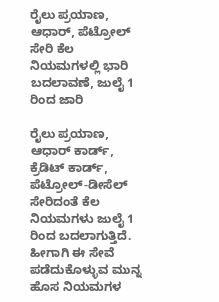ರೈಲು ಪ್ರಯಾಣ, ಆಧಾರ್, ಪೆಟ್ರೋಲ್ ಸೇರಿ ಕೆಲ ನಿಯಮಗಳಲ್ಲಿ ಭಾರಿ ಬದಲಾವಣೆ, ಜುಲೈ 1 ರಿಂದ ಜಾರಿ

ರೈಲು ಪ್ರಯಾಣ, ಆಧಾರ್ ಕಾರ್ಡ್, ಕ್ರೆಡಿಟ್ ಕಾರ್ಡ್, ಪೆಟ್ರೋಲ್-ಡೀಸೆಲ್ ಸೇರಿದಂತೆ ಕೆಲ ನಿಯಮಗಳು ಜುಲೈ 1 ರಿಂದ ಬದಲಾಗುತ್ತಿದೆ. ಹೀಗಾಗಿ ಈ ಸೇವೆ ಪಡೆದುಕೊಳ್ಳುವ ಮುನ್ನ ಹೊಸ ನಿಯಮಗಳ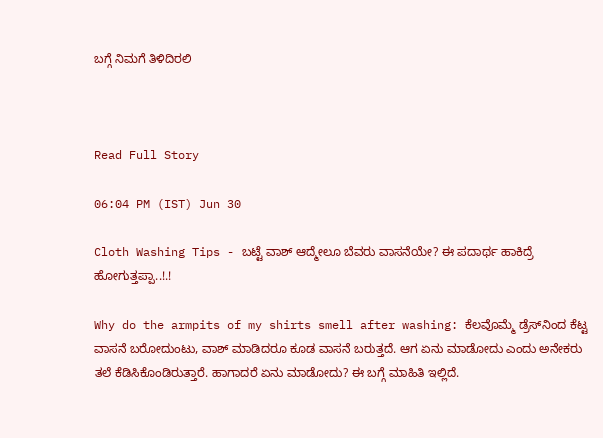ಬಗ್ಗೆ ನಿಮಗೆ ತಿಳಿದಿರಲಿ



Read Full Story

06:04 PM (IST) Jun 30

Cloth Washing Tips - ಬಟ್ಟೆ ವಾಶ್‌ ಆದ್ಮೇಲೂ ಬೆವರು ವಾಸನೆಯೇ? ಈ ಪದಾರ್ಥ ಹಾಕಿದ್ರೆ ಹೋಗುತ್ತಪ್ಪಾ..!.!

Why do the armpits of my shirts smell after washing: ಕೆಲವೊಮ್ಮೆ ಡ್ರೆಸ್‌ನಿಂದ ಕೆಟ್ಟ ವಾಸನೆ ಬರೋದುಂಟು, ವಾಶ್‌ ಮಾಡಿದರೂ ಕೂಡ ವಾಸನೆ ಬರುತ್ತದೆ. ಆಗ ಏನು ಮಾಡೋದು ಎಂದು ಅನೇಕರು ತಲೆ ಕೆಡಿಸಿಕೊಂಡಿರುತ್ತಾರೆ. ಹಾಗಾದರೆ ಏನು ಮಾಡೋದು? ಈ ಬಗ್ಗೆ ಮಾಹಿತಿ ಇಲ್ಲಿದೆ.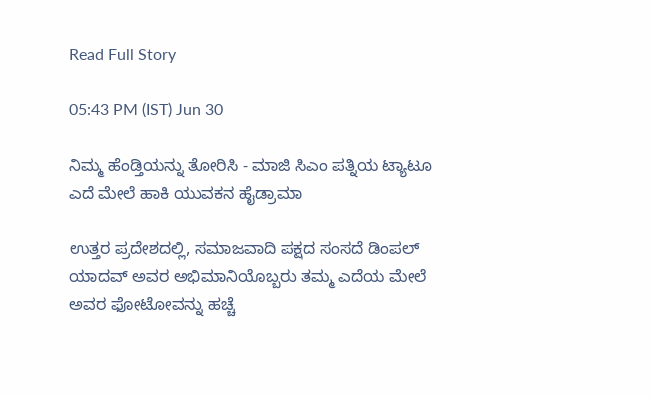Read Full Story

05:43 PM (IST) Jun 30

ನಿಮ್ಮ ಹೆಂಡ್ತಿಯನ್ನು ತೋರಿಸಿ - ಮಾಜಿ ಸಿಎಂ ಪತ್ನಿಯ ಟ್ಯಾಟೂ ಎದೆ ಮೇಲೆ ಹಾಕಿ ಯುವಕನ ಹೈಡ್ರಾಮಾ

ಉತ್ತರ ಪ್ರದೇಶದಲ್ಲಿ, ಸಮಾಜವಾದಿ ಪಕ್ಷದ ಸಂಸದೆ ಡಿಂಪಲ್ ಯಾದವ್ ಅವರ ಅಭಿಮಾನಿಯೊಬ್ಬರು ತಮ್ಮ ಎದೆಯ ಮೇಲೆ ಅವರ ಫೋಟೋವನ್ನು ಹಚ್ಚೆ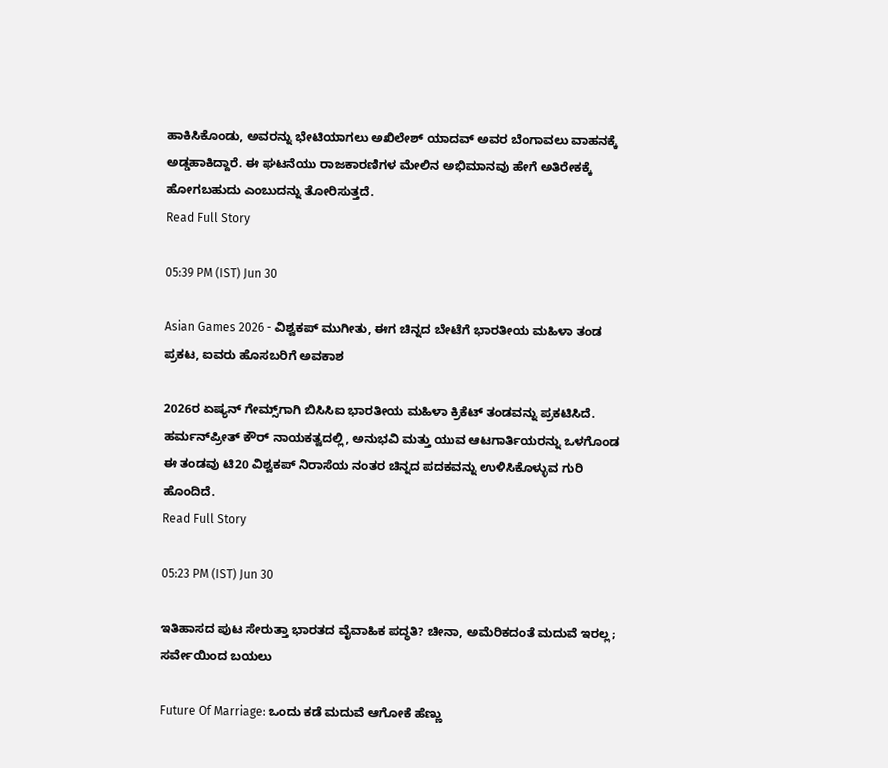ಹಾಕಿಸಿಕೊಂಡು, ಅವರನ್ನು ಭೇಟಿಯಾಗಲು ಅಖಿಲೇಶ್ ಯಾದವ್ ಅವರ ಬೆಂಗಾವಲು ವಾಹನಕ್ಕೆ ಅಡ್ಡಹಾಕಿದ್ದಾರೆ. ಈ ಘಟನೆಯು ರಾಜಕಾರಣಿಗಳ ಮೇಲಿನ ಅಭಿಮಾನವು ಹೇಗೆ ಅತಿರೇಕಕ್ಕೆ ಹೋಗಬಹುದು ಎಂಬುದನ್ನು ತೋರಿಸುತ್ತದೆ.
Read Full Story

05:39 PM (IST) Jun 30

Asian Games 2026 - ವಿಶ್ವಕಪ್ ಮುಗೀತು, ಈಗ ಚಿನ್ನದ ಬೇಟೆಗೆ ಭಾರತೀಯ ಮಹಿಳಾ ತಂಡ ಪ್ರಕಟ, ಐವರು ಹೊಸಬರಿಗೆ ಅವಕಾಶ

2026ರ ಏಷ್ಯನ್ ಗೇಮ್ಸ್‌ಗಾಗಿ ಬಿಸಿಸಿಐ ಭಾರತೀಯ ಮಹಿಳಾ ಕ್ರಿಕೆಟ್ ತಂಡವನ್ನು ಪ್ರಕಟಿಸಿದೆ. ಹರ್ಮನ್‌ಪ್ರೀತ್ ಕೌರ್ ನಾಯಕತ್ವದಲ್ಲಿ, ಅನುಭವಿ ಮತ್ತು ಯುವ ಆಟಗಾರ್ತಿಯರನ್ನು ಒಳಗೊಂಡ ಈ ತಂಡವು ಟಿ20 ವಿಶ್ವಕಪ್ ನಿರಾಸೆಯ ನಂತರ ಚಿನ್ನದ ಪದಕವನ್ನು ಉಳಿಸಿಕೊಳ್ಳುವ ಗುರಿ ಹೊಂದಿದೆ.
Read Full Story

05:23 PM (IST) Jun 30

ಇತಿಹಾಸದ ಪುಟ ಸೇರುತ್ತಾ ಭಾರತದ ವೈವಾಹಿಕ ಪದ್ಧತಿ? ಚೀನಾ, ಅಮೆರಿಕದಂತೆ ಮದುವೆ ಇರಲ್ಲ; ಸರ್ವೇಯಿಂದ ಬಯಲು

Future Of Marriage: ಒಂದು ಕಡೆ ಮದುವೆ ಆಗೋಕೆ ಹೆಣ್ಣು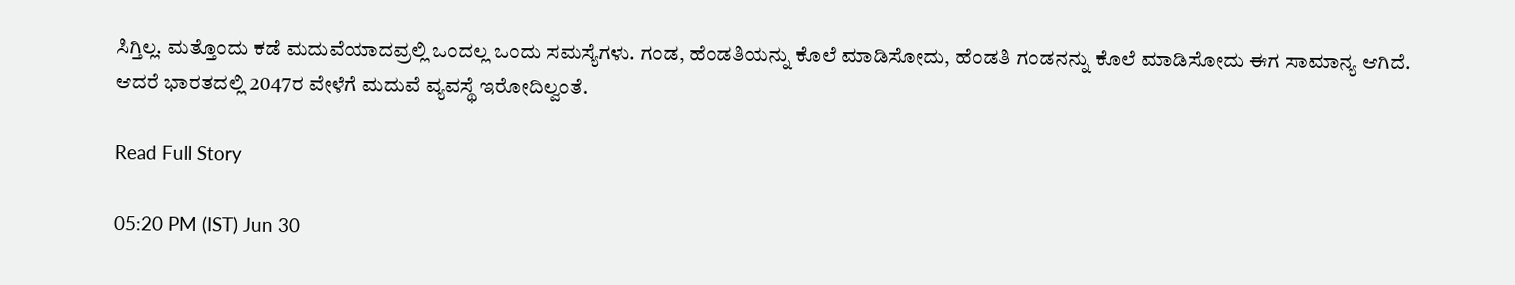ಸಿಗ್ತಿಲ್ಲ. ಮತ್ತೊಂದು ಕಡೆ ಮದುವೆಯಾದವ್ರಲ್ಲಿ ಒಂದಲ್ಲ ಒಂದು ಸಮಸ್ಯೆಗಳು. ಗಂಡ, ಹೆಂಡತಿಯನ್ನು ಕೊಲೆ ಮಾಡಿಸೋದು, ಹೆಂಡತಿ ಗಂಡನನ್ನು ಕೊಲೆ ಮಾಡಿಸೋದು ಈಗ ಸಾಮಾನ್ಯ ಆಗಿದೆ. ಆದರೆ ಭಾರತದಲ್ಲಿ 2047ರ ವೇಳೆಗೆ ಮದುವೆ ವ್ಯವಸ್ಥೆ ಇರೋದಿಲ್ವಂತೆ.

Read Full Story

05:20 PM (IST) Jun 30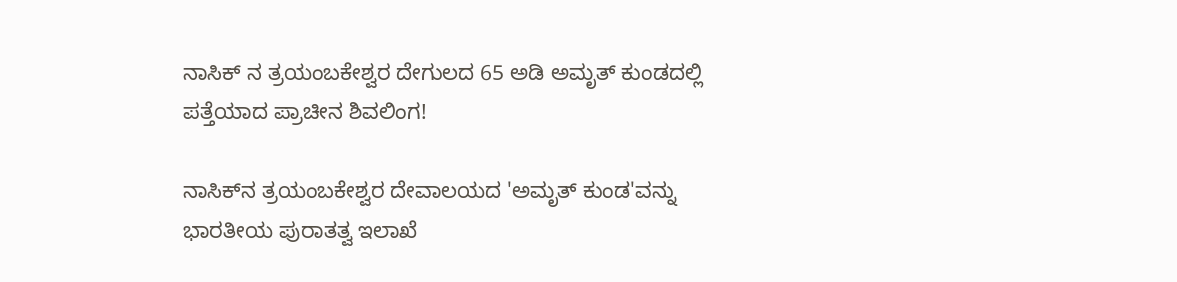ನಾಸಿಕ್‌ ನ ತ್ರಯಂಬಕೇಶ್ವರ ದೇಗುಲದ 65 ಅಡಿ ಅಮೃತ್ ಕುಂಡದಲ್ಲಿ ಪತ್ತೆಯಾದ ಪ್ರಾಚೀನ ಶಿವಲಿಂಗ!

ನಾಸಿಕ್‌ನ ತ್ರಯಂಬಕೇಶ್ವರ ದೇವಾಲಯದ 'ಅಮೃತ್ ಕುಂಡ'ವನ್ನು ಭಾರತೀಯ ಪುರಾತತ್ವ ಇಲಾಖೆ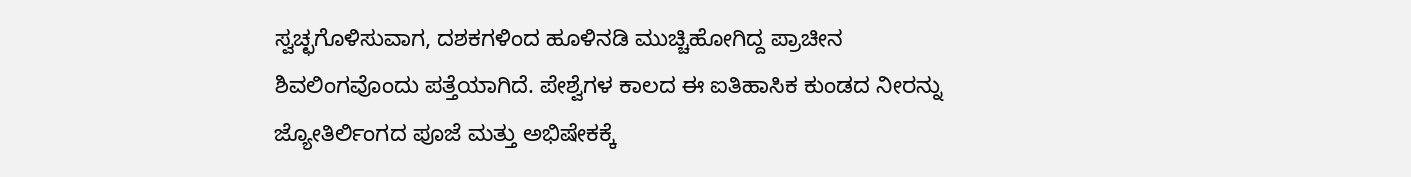ಸ್ವಚ್ಛಗೊಳಿಸುವಾಗ, ದಶಕಗಳಿಂದ ಹೂಳಿನಡಿ ಮುಚ್ಚಿಹೋಗಿದ್ದ ಪ್ರಾಚೀನ ಶಿವಲಿಂಗವೊಂದು ಪತ್ತೆಯಾಗಿದೆ. ಪೇಶ್ವೆಗಳ ಕಾಲದ ಈ ಐತಿಹಾಸಿಕ ಕುಂಡದ ನೀರನ್ನು ಜ್ಯೋತಿರ್ಲಿಂಗದ ಪೂಜೆ ಮತ್ತು ಅಭಿಷೇಕಕ್ಕೆ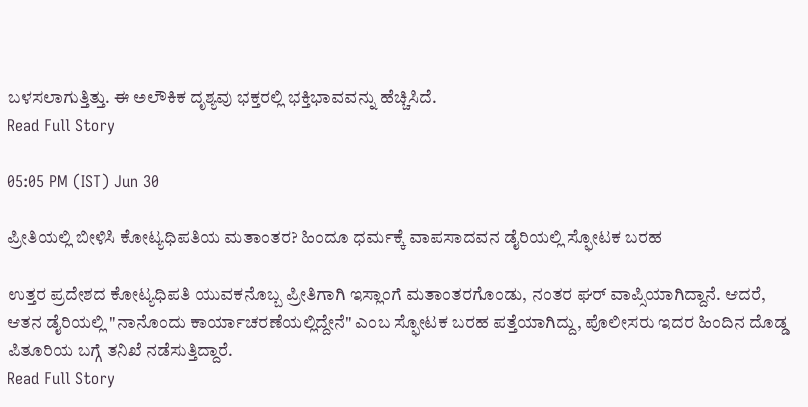ಬಳಸಲಾಗುತ್ತಿತ್ತು. ಈ ಅಲೌಕಿಕ ದೃಶ್ಯವು ಭಕ್ತರಲ್ಲಿ ಭಕ್ತಿಭಾವವನ್ನು ಹೆಚ್ಚಿಸಿದೆ.
Read Full Story

05:05 PM (IST) Jun 30

ಪ್ರೀತಿಯಲ್ಲಿ ಬೀಳಿಸಿ ಕೋಟ್ಯಧಿಪತಿಯ ಮತಾಂತರ? ಹಿಂದೂ ಧರ್ಮಕ್ಕೆ ವಾಪಸಾದವನ ಡೈರಿಯಲ್ಲಿ ಸ್ಫೋಟಕ ಬರಹ

ಉತ್ತರ ಪ್ರದೇಶದ ಕೋಟ್ಯಧಿಪತಿ ಯುವಕನೊಬ್ಬ ಪ್ರೀತಿಗಾಗಿ ಇಸ್ಲಾಂಗೆ ಮತಾಂತರಗೊಂಡು, ನಂತರ ಘರ್ ವಾಪ್ಸಿಯಾಗಿದ್ದಾನೆ. ಆದರೆ, ಆತನ ಡೈರಿಯಲ್ಲಿ "ನಾನೊಂದು ಕಾರ್ಯಾಚರಣೆಯಲ್ಲಿದ್ದೇನೆ" ಎಂಬ ಸ್ಫೋಟಕ ಬರಹ ಪತ್ತೆಯಾಗಿದ್ದು, ಪೊಲೀಸರು ಇದರ ಹಿಂದಿನ ದೊಡ್ಡ ಪಿತೂರಿಯ ಬಗ್ಗೆ ತನಿಖೆ ನಡೆಸುತ್ತಿದ್ದಾರೆ.
Read Full Story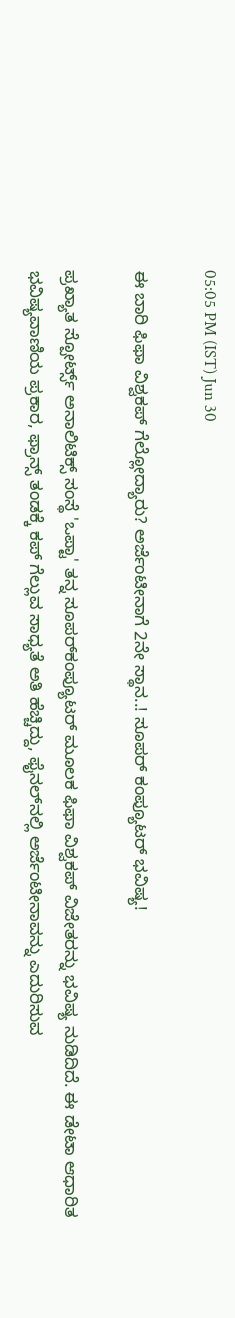05:05 PM (IST) Jun 30

ಈ ಬಾರಿ ಫಿಫಾ ವಿಶ್ವಕಪ್ ಗೆಲ್ಲೋದ್ಯಾರು? ಅರ್ಜೆಂಟೀನಾಗೆ 2ನೇ ಸ್ಥಾನ..! ಸೂಪರ್‌ ಕಂಪ್ಯೂಟರ್ ಭವಿಷ್ಯ!

ಪ್ರಖ್ಯಾತ ಸ್ಪೋರ್ಟ್ಸ್ ಅನಾಲಿಟಿಕ್ಸ್ ಸಂಸ್ಥೆ 'ಒಪ್ಟಾ' ತನ್ನ ಸೂಪರ್‌ಕಂಪ್ಯೂಟರ್ ಮೂಲಕ ಫಿಫಾ ವಿಶ್ವಕಪ್ ವಿಜೇತರನ್ನು ಭವಿಷ್ಯ ನುಡಿದಿದೆ. ಈ ಡೇಟಾ ಆಧಾರಿತ ಭವಿಷ್ಯವಾಣಿಯ ಪ್ರಕಾರ, ಫ್ರಾನ್ಸ್ ತಂಡಕ್ಕೆ ಕಪ್ ಗೆಲ್ಲುವ ಸಾಧ್ಯತೆ ಅತಿ ಹೆಚ್ಚಿದ್ದು, ಫೈನಲ್‌ನಲ್ಲಿ ಅರ್ಜೆಂಟೀನಾವನ್ನು ಎದುರಿಸುವ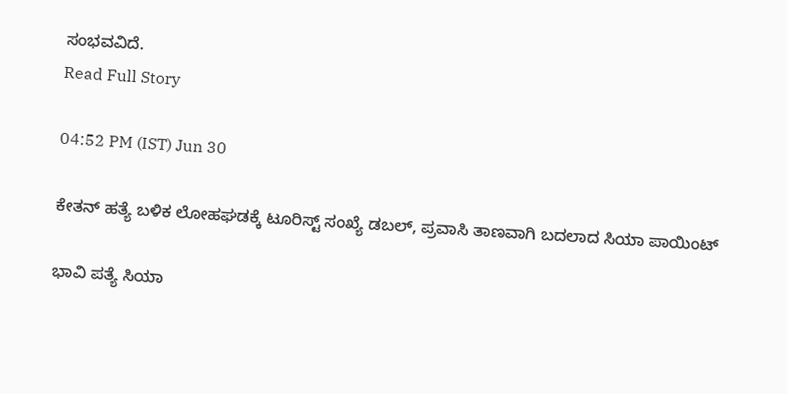ಸಂಭವವಿದೆ.
Read Full Story

04:52 PM (IST) Jun 30

ಕೇತನ್ ಹತ್ಯೆ ಬಳಿಕ ಲೋಹಘಡಕ್ಕೆ ಟೂರಿಸ್ಟ್ ಸಂಖ್ಯೆ ಡಬಲ್, ಪ್ರವಾಸಿ ತಾಣವಾಗಿ ಬದಲಾದ ಸಿಯಾ ಪಾಯಿಂಟ್

ಭಾವಿ ಪತ್ಯೆ ಸಿಯಾ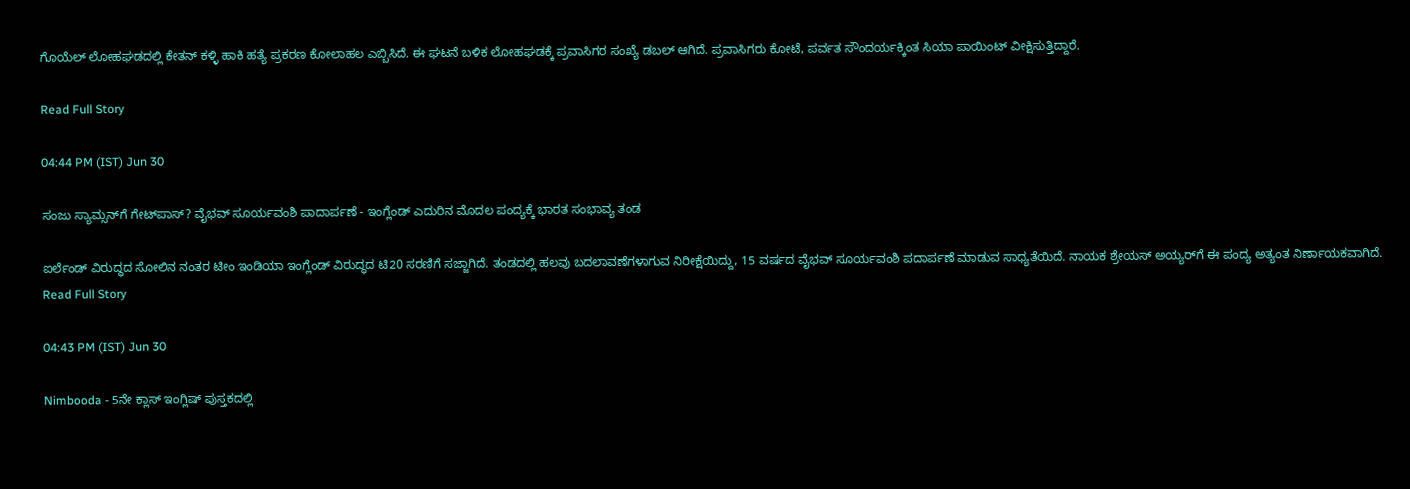ಗೊಯೆಲ್ ಲೋಹಘಡದಲ್ಲಿ ಕೇತನ್ ಕಳ್ಳಿ ಹಾಕಿ ಹತ್ಯೆ ಪ್ರಕರಣ ಕೋಲಾಹಲ ಎಬ್ಬಿಸಿದೆ. ಈ ಘಟನೆ ಬಳಿಕ ಲೋಹಘಡಕ್ಕೆ ಪ್ರವಾಸಿಗರ ಸಂಖ್ಯೆ ಡಬಲ್ ಆಗಿದೆ. ಪ್ರವಾಸಿಗರು ಕೋಟೆ, ಪರ್ವತ ಸೌಂದರ್ಯಕ್ಕಿಂತ ಸಿಯಾ ಪಾಯಿಂಟ್ ವೀಕ್ಷಿಸುತ್ತಿದ್ದಾರೆ.

Read Full Story

04:44 PM (IST) Jun 30

ಸಂಜು ಸ್ಯಾಮ್ಸನ್‌ಗೆ ಗೇಟ್‌ಪಾಸ್? ವೈಭವ್ ಸೂರ್ಯವಂಶಿ ಪಾದಾರ್ಪಣೆ - ಇಂಗ್ಲೆಂಡ್ ಎದುರಿನ ಮೊದಲ ಪಂದ್ಯಕ್ಕೆ ಭಾರತ ಸಂಭಾವ್ಯ ತಂಡ

ಐರ್ಲೆಂಡ್ ವಿರುದ್ಧದ ಸೋಲಿನ ನಂತರ ಟೀಂ ಇಂಡಿಯಾ ಇಂಗ್ಲೆಂಡ್ ವಿರುದ್ಧದ ಟಿ20 ಸರಣಿಗೆ ಸಜ್ಜಾಗಿದೆ. ತಂಡದಲ್ಲಿ ಹಲವು ಬದಲಾವಣೆಗಳಾಗುವ ನಿರೀಕ್ಷೆಯಿದ್ದು, 15 ವರ್ಷದ ವೈಭವ್ ಸೂರ್ಯವಂಶಿ ಪದಾರ್ಪಣೆ ಮಾಡುವ ಸಾಧ್ಯತೆಯಿದೆ. ನಾಯಕ ಶ್ರೇಯಸ್ ಅಯ್ಯರ್‌ಗೆ ಈ ಪಂದ್ಯ ಅತ್ಯಂತ ನಿರ್ಣಾಯಕವಾಗಿದೆ.
Read Full Story

04:43 PM (IST) Jun 30

Nimbooda - 5ನೇ ಕ್ಲಾಸ್ ಇಂಗ್ಲಿಷ್ ಪುಸ್ತಕದಲ್ಲಿ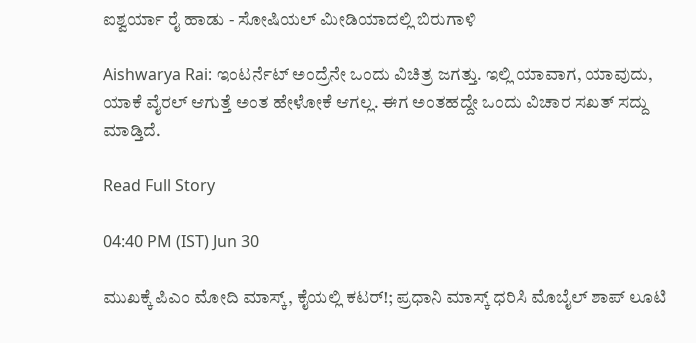ಐಶ್ವರ್ಯಾ ರೈ ಹಾಡು - ಸೋಷಿಯಲ್ ಮೀಡಿಯಾದಲ್ಲಿ ಬಿರುಗಾಳಿ

Aishwarya Rai: ಇಂಟರ್ನೆಟ್ ಅಂದ್ರೆನೇ ಒಂದು ವಿಚಿತ್ರ ಜಗತ್ತು. ಇಲ್ಲಿ ಯಾವಾಗ, ಯಾವುದು, ಯಾಕೆ ವೈರಲ್ ಆಗುತ್ತೆ ಅಂತ ಹೇಳೋಕೆ ಆಗಲ್ಲ. ಈಗ ಅಂತಹದ್ದೇ ಒಂದು ವಿಚಾರ ಸಖತ್ ಸದ್ದು ಮಾಡ್ತಿದೆ.

Read Full Story

04:40 PM (IST) Jun 30

ಮುಖಕ್ಕೆ ಪಿಎಂ ಮೋದಿ ಮಾಸ್ಕ್, ಕೈಯಲ್ಲಿ ಕಟರ್!; ಪ್ರಧಾನಿ ಮಾಸ್ಕ್ ಧರಿಸಿ ಮೊಬೈಲ್ ಶಾಪ್ ಲೂಟಿ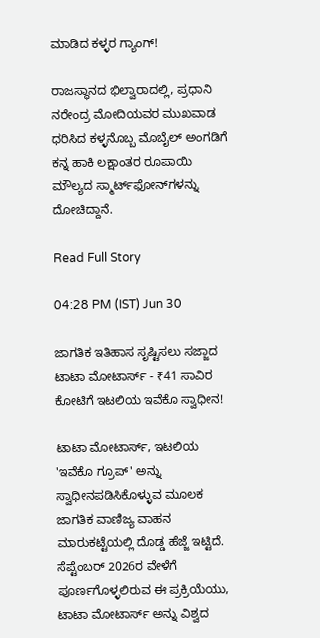ಮಾಡಿದ ಕಳ್ಳರ ಗ್ಯಾಂಗ್!

ರಾಜಸ್ಥಾನದ ಭಿಲ್ವಾರಾದಲ್ಲಿ, ಪ್ರಧಾನಿ ನರೇಂದ್ರ ಮೋದಿಯವರ ಮುಖವಾಡ ಧರಿಸಿದ ಕಳ್ಳನೊಬ್ಬ ಮೊಬೈಲ್ ಅಂಗಡಿಗೆ ಕನ್ನ ಹಾಕಿ ಲಕ್ಷಾಂತರ ರೂಪಾಯಿ ಮೌಲ್ಯದ ಸ್ಮಾರ್ಟ್‌ಫೋನ್‌ಗಳನ್ನು ದೋಚಿದ್ದಾನೆ.

Read Full Story

04:28 PM (IST) Jun 30

ಜಾಗತಿಕ ಇತಿಹಾಸ ಸೃಷ್ಟಿಸಲು ಸಜ್ಜಾದ ಟಾಟಾ ಮೋಟಾರ್ಸ್ - ₹41 ಸಾವಿರ ಕೋಟಿಗೆ ಇಟಲಿಯ ಇವೆಕೊ ಸ್ವಾಧೀನ!

ಟಾಟಾ ಮೋಟಾರ್ಸ್, ಇಟಲಿಯ 'ಇವೆಕೊ ಗ್ರೂಪ್' ಅನ್ನು ಸ್ವಾಧೀನಪಡಿಸಿಕೊಳ್ಳುವ ಮೂಲಕ ಜಾಗತಿಕ ವಾಣಿಜ್ಯ ವಾಹನ ಮಾರುಕಟ್ಟೆಯಲ್ಲಿ ದೊಡ್ಡ ಹೆಜ್ಜೆ ಇಟ್ಟಿದೆ. ಸೆಪ್ಟೆಂಬರ್ 2026ರ ವೇಳೆಗೆ ಪೂರ್ಣಗೊಳ್ಳಲಿರುವ ಈ ಪ್ರಕ್ರಿಯೆಯು, ಟಾಟಾ ಮೋಟಾರ್ಸ್ ಅನ್ನು ವಿಶ್ವದ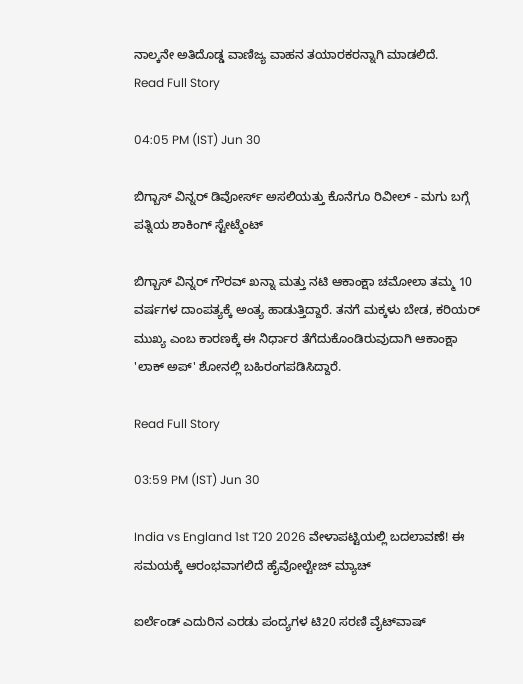ನಾಲ್ಕನೇ ಅತಿದೊಡ್ಡ ವಾಣಿಜ್ಯ ವಾಹನ ತಯಾರಕರನ್ನಾಗಿ ಮಾಡಲಿದೆ.
Read Full Story

04:05 PM (IST) Jun 30

ಬಿಗ್ಬಾಸ್ ವಿನ್ನರ್ ಡಿವೋರ್ಸ್ ಅಸಲಿಯತ್ತು ಕೊನೆಗೂ ರಿವೀಲ್ - ಮಗು ಬಗ್ಗೆ ಪತ್ನಿಯ ಶಾಕಿಂಗ್ ಸ್ಟೇಟ್ಮೆಂಟ್

ಬಿಗ್ಬಾಸ್ ವಿನ್ನರ್ ಗೌರವ್ ಖನ್ನಾ ಮತ್ತು ನಟಿ ಆಕಾಂಕ್ಷಾ ಚಮೋಲಾ ತಮ್ಮ 10 ವರ್ಷಗಳ ದಾಂಪತ್ಯಕ್ಕೆ ಅಂತ್ಯ ಹಾಡುತ್ತಿದ್ದಾರೆ. ತನಗೆ ಮಕ್ಕಳು ಬೇಡ, ಕರಿಯರ್ ಮುಖ್ಯ ಎಂಬ ಕಾರಣಕ್ಕೆ ಈ ನಿರ್ಧಾರ ತೆಗೆದುಕೊಂಡಿರುವುದಾಗಿ ಆಕಾಂಕ್ಷಾ 'ಲಾಕ್ ಅಪ್' ಶೋನಲ್ಲಿ ಬಹಿರಂಗಪಡಿಸಿದ್ದಾರೆ.

Read Full Story

03:59 PM (IST) Jun 30

India vs England 1st T20 2026 ವೇಳಾಪಟ್ಟಿಯಲ್ಲಿ ಬದಲಾವಣೆ! ಈ ಸಮಯಕ್ಕೆ ಆರಂಭವಾಗಲಿದೆ ಹೈವೋಲ್ಟೇಜ್ ಮ್ಯಾಚ್

ಐರ್ಲೆಂಡ್ ಎದುರಿನ ಎರಡು ಪಂದ್ಯಗಳ ಟಿ20 ಸರಣಿ ವೈಟ್‌ವಾಷ್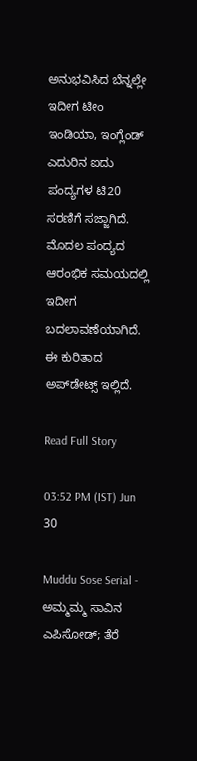ಅನುಭವಿಸಿದ ಬೆನ್ನಲ್ಲೇ ಇದೀಗ ಟೀಂ ಇಂಡಿಯಾ, ಇಂಗ್ಲೆಂಡ್ ಎದುರಿನ ಐದು ಪಂದ್ಯಗಳ ಟಿ20 ಸರಣಿಗೆ ಸಜ್ಜಾಗಿದೆ. ಮೊದಲ ಪಂದ್ಯದ ಆರಂಭಿಕ ಸಮಯದಲ್ಲಿ ಇದೀಗ ಬದಲಾವಣೆಯಾಗಿದೆ. ಈ ಕುರಿತಾದ ಅಪ್‌ಡೇಟ್ಸ್ ಇಲ್ಲಿದೆ.

Read Full Story

03:52 PM (IST) Jun 30

Muddu Sose Serial - ಅಮ್ಮಮ್ಮ ಸಾವಿನ ಎಪಿಸೋಡ್; ತೆರೆ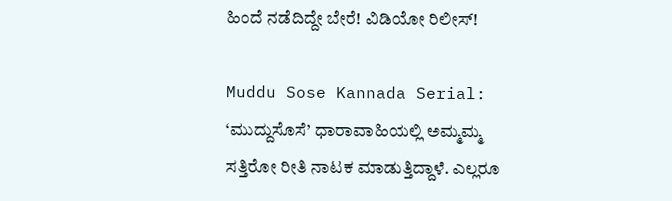ಹಿಂದೆ ನಡೆದಿದ್ದೇ ಬೇರೆ! ವಿಡಿಯೋ ರಿಲೀಸ್!

Muddu Sose Kannada Serial: ‘ಮುದ್ದುಸೊಸೆ’ ಧಾರಾವಾಹಿಯಲ್ಲಿ ಅಮ್ಮಮ್ಮ ಸತ್ತಿರೋ ರೀತಿ ನಾಟಕ ಮಾಡುತ್ತಿದ್ದಾಳೆ. ಎಲ್ಲರೂ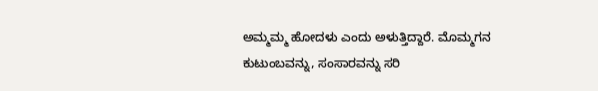ಅಮ್ಮಮ್ಮ ಹೋದಳು ಎಂದು ಅಳುತ್ತಿದ್ದಾರೆ. ಮೊಮ್ಮಗನ ಕುಟುಂಬವನ್ನು, ಸಂಸಾರವನ್ನು ಸರಿ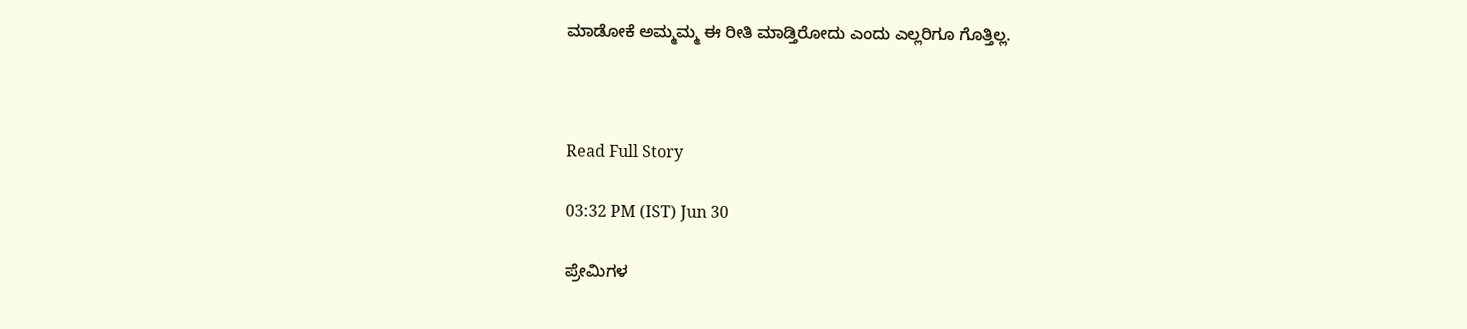ಮಾಡೋಕೆ ಅಮ್ಮಮ್ಮ ಈ ರೀತಿ ಮಾಡ್ತಿರೋದು ಎಂದು ಎಲ್ಲರಿಗೂ ಗೊತ್ತಿಲ್ಲ.



Read Full Story

03:32 PM (IST) Jun 30

ಪ್ರೇಮಿಗಳ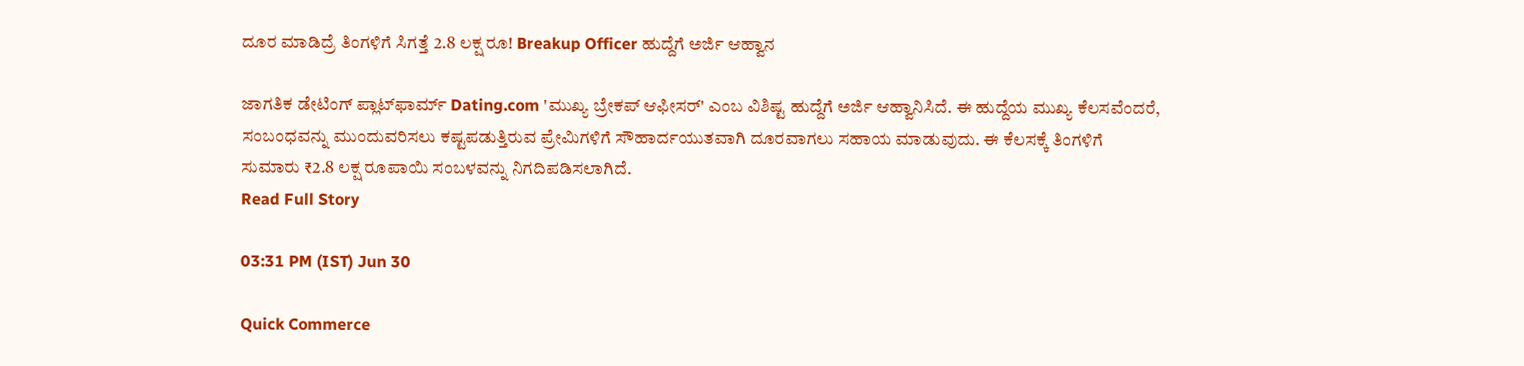ದೂರ ಮಾಡಿದ್ರೆ ತಿಂಗಳಿಗೆ ಸಿಗತ್ತೆ 2.8 ಲಕ್ಷ ರೂ! Breakup Officer ಹುದ್ದೆಗೆ ಅರ್ಜಿ ಆಹ್ವಾನ

ಜಾಗತಿಕ ಡೇಟಿಂಗ್ ಪ್ಲಾಟ್‌ಫಾರ್ಮ್ Dating.com 'ಮುಖ್ಯ ಬ್ರೇಕಪ್ ಆಫೀಸರ್' ಎಂಬ ವಿಶಿಷ್ಟ ಹುದ್ದೆಗೆ ಅರ್ಜಿ ಆಹ್ವಾನಿಸಿದೆ. ಈ ಹುದ್ದೆಯ ಮುಖ್ಯ ಕೆಲಸವೆಂದರೆ, ಸಂಬಂಧವನ್ನು ಮುಂದುವರಿಸಲು ಕಷ್ಟಪಡುತ್ತಿರುವ ಪ್ರೇಮಿಗಳಿಗೆ ಸೌಹಾರ್ದಯುತವಾಗಿ ದೂರವಾಗಲು ಸಹಾಯ ಮಾಡುವುದು. ಈ ಕೆಲಸಕ್ಕೆ ತಿಂಗಳಿಗೆ ಸುಮಾರು ₹2.8 ಲಕ್ಷ ರೂಪಾಯಿ ಸಂಬಳವನ್ನು ನಿಗದಿಪಡಿಸಲಾಗಿದೆ.
Read Full Story

03:31 PM (IST) Jun 30

Quick Commerce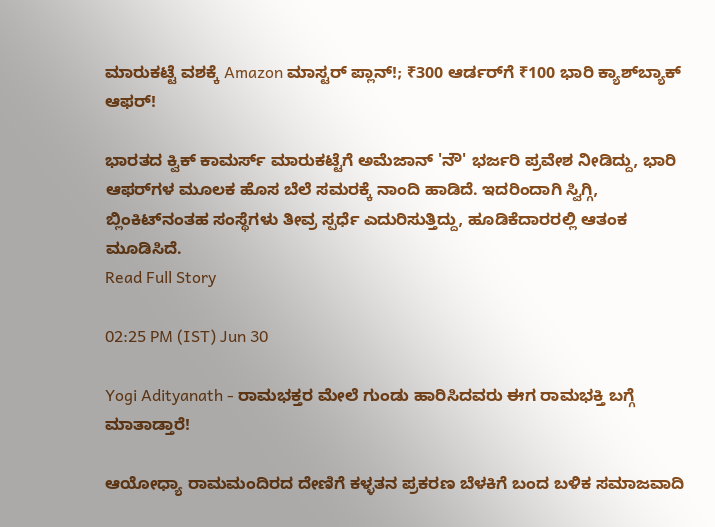ಮಾರುಕಟ್ಟೆ ವಶಕ್ಕೆ Amazon ಮಾಸ್ಟರ್ ಪ್ಲಾನ್!; ₹300 ಆರ್ಡರ್‌ಗೆ ₹100 ಭಾರಿ ಕ್ಯಾಶ್‌ಬ್ಯಾಕ್ ಆಫರ್!

ಭಾರತದ ಕ್ವಿಕ್ ಕಾಮರ್ಸ್ ಮಾರುಕಟ್ಟೆಗೆ ಅಮೆಜಾನ್ 'ನೌ' ಭರ್ಜರಿ ಪ್ರವೇಶ ನೀಡಿದ್ದು, ಭಾರಿ ಆಫರ್‌ಗಳ ಮೂಲಕ ಹೊಸ ಬೆಲೆ ಸಮರಕ್ಕೆ ನಾಂದಿ ಹಾಡಿದೆ. ಇದರಿಂದಾಗಿ ಸ್ವಿಗ್ಗಿ, ಬ್ಲಿಂಕಿಟ್‌ನಂತಹ ಸಂಸ್ಥೆಗಳು ತೀವ್ರ ಸ್ಪರ್ಧೆ ಎದುರಿಸುತ್ತಿದ್ದು, ಹೂಡಿಕೆದಾರರಲ್ಲಿ ಆತಂಕ ಮೂಡಿಸಿದೆ.
Read Full Story

02:25 PM (IST) Jun 30

Yogi Adityanath - ರಾಮಭಕ್ತರ ಮೇಲೆ ಗುಂಡು ಹಾರಿಸಿದವರು ಈಗ ರಾಮಭಕ್ತಿ ಬಗ್ಗೆ ಮಾತಾಡ್ತಾರೆ!

ಆಯೋಧ್ಯಾ ರಾಮಮಂದಿರದ ದೇಣಿಗೆ ಕಳ್ಳತನ ಪ್ರಕರಣ ಬೆಳಕಿಗೆ ಬಂದ ಬಳಿಕ ಸಮಾಜವಾದಿ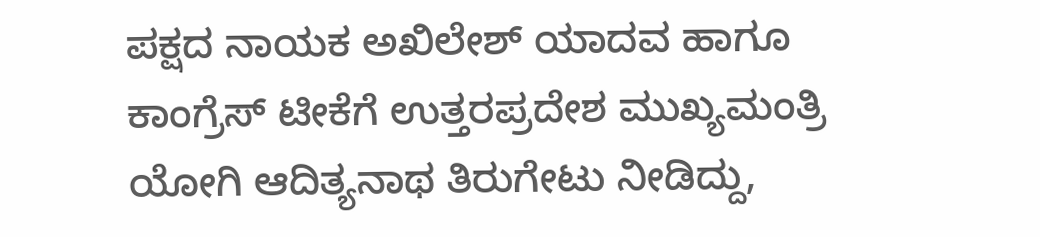ಪಕ್ಷದ ನಾಯಕ ಅಖಿಲೇಶ್ ಯಾದವ ಹಾಗೂ ಕಾಂಗ್ರೆಸ್ ಟೀಕೆಗೆ ಉತ್ತರಪ್ರದೇಶ ಮುಖ್ಯಮಂತ್ರಿ ಯೋಗಿ ಆದಿತ್ಯನಾಥ ತಿರುಗೇಟು ನೀಡಿದ್ದು,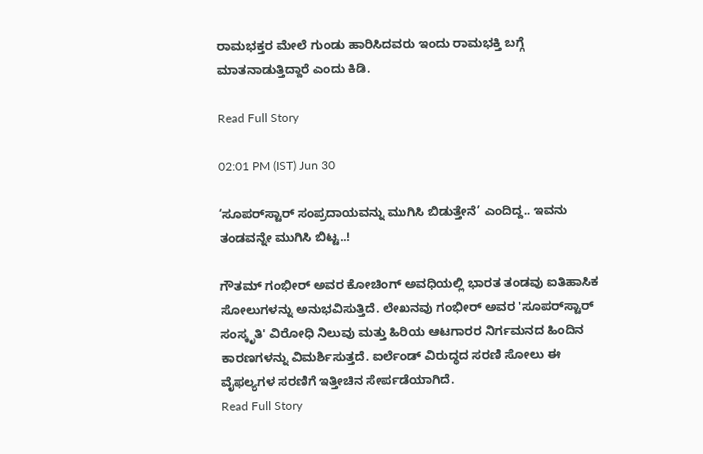ರಾಮಭಕ್ತರ ಮೇಲೆ ಗುಂಡು ಹಾರಿಸಿದವರು ಇಂದು ರಾಮಭಕ್ತಿ ಬಗ್ಗೆ ಮಾತನಾಡುತ್ತಿದ್ದಾರೆ ಎಂದು ಕಿಡಿ.

Read Full Story

02:01 PM (IST) Jun 30

‘ಸೂಪರ್‌ಸ್ಟಾರ್ ಸಂಪ್ರದಾಯವನ್ನು ಮುಗಿಸಿ ಬಿಡುತ್ತೇನೆ’ ಎಂದಿದ್ದ.. ಇವನು ತಂಡವನ್ನೇ ಮುಗಿಸಿ ಬಿಟ್ಟ..!

ಗೌತಮ್ ಗಂಭೀರ್ ಅವರ ಕೋಚಿಂಗ್ ಅವಧಿಯಲ್ಲಿ ಭಾರತ ತಂಡವು ಐತಿಹಾಸಿಕ ಸೋಲುಗಳನ್ನು ಅನುಭವಿಸುತ್ತಿದೆ. ಲೇಖನವು ಗಂಭೀರ್ ಅವರ 'ಸೂಪರ್‌ಸ್ಟಾರ್ ಸಂಸ್ಕೃತಿ' ವಿರೋಧಿ ನಿಲುವು ಮತ್ತು ಹಿರಿಯ ಆಟಗಾರರ ನಿರ್ಗಮನದ ಹಿಂದಿನ ಕಾರಣಗಳನ್ನು ವಿಮರ್ಶಿಸುತ್ತದೆ. ಐರ್ಲೆಂಡ್ ವಿರುದ್ಧದ ಸರಣಿ ಸೋಲು ಈ ವೈಫಲ್ಯಗಳ ಸರಣಿಗೆ ಇತ್ತೀಚಿನ ಸೇರ್ಪಡೆಯಾಗಿದೆ.
Read Full Story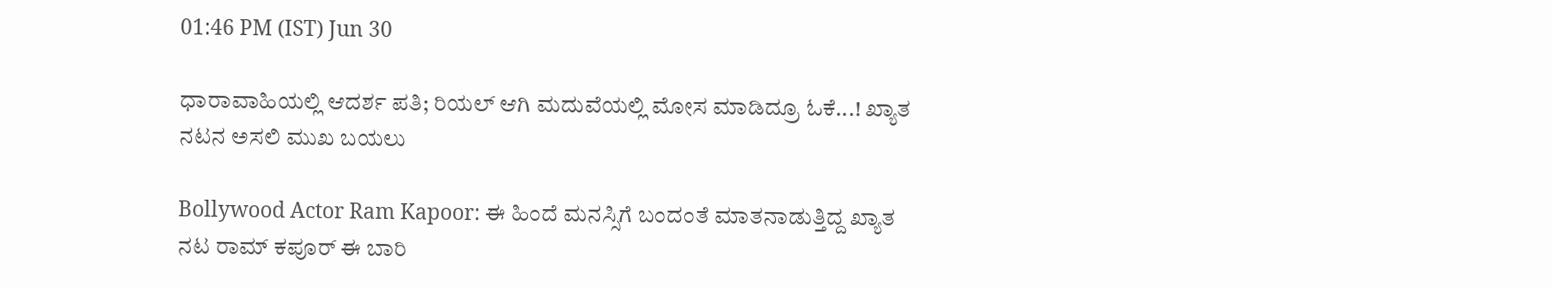01:46 PM (IST) Jun 30

ಧಾರಾವಾಹಿಯಲ್ಲಿ ಆದರ್ಶ ಪತಿ; ರಿಯಲ್‌ ಆಗಿ ಮದುವೆಯಲ್ಲಿ ಮೋಸ ಮಾಡಿದ್ರೂ ಓಕೆ...! ಖ್ಯಾತ ನಟನ ಅಸಲಿ ಮುಖ ಬಯಲು

Bollywood Actor Ram Kapoor: ಈ ಹಿಂದೆ ಮನಸ್ಸಿಗೆ ಬಂದಂತೆ ಮಾತನಾಡುತ್ತಿದ್ದ ಖ್ಯಾತ ನಟ ರಾಮ್‌ ಕಪೂರ್‌ ಈ ಬಾರಿ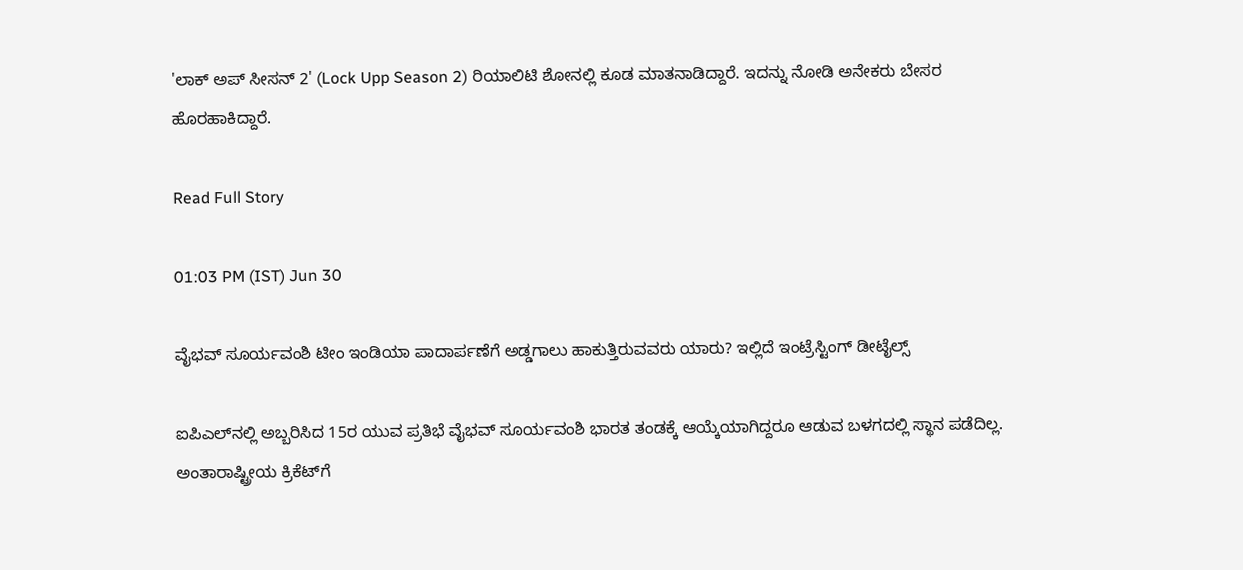'ಲಾಕ್ ಅಪ್ ಸೀಸನ್ 2' (Lock Upp Season 2) ರಿಯಾಲಿಟಿ ಶೋನಲ್ಲಿ ಕೂಡ ಮಾತನಾಡಿದ್ದಾರೆ. ಇದನ್ನು ನೋಡಿ ಅನೇಕರು ಬೇಸರ ಹೊರಹಾಕಿದ್ದಾರೆ.

Read Full Story

01:03 PM (IST) Jun 30

ವೈಭವ್ ಸೂರ್ಯವಂಶಿ ಟೀಂ ಇಂಡಿಯಾ ಪಾದಾರ್ಪಣೆಗೆ ಅಡ್ಡಗಾಲು ಹಾಕುತ್ತಿರುವವರು ಯಾರು? ಇಲ್ಲಿದೆ ಇಂಟ್ರೆಸ್ಟಿಂಗ್ ಡೀಟೈಲ್ಸ್

ಐಪಿಎಲ್‌ನಲ್ಲಿ ಅಬ್ಬರಿಸಿದ 15ರ ಯುವ ಪ್ರತಿಭೆ ವೈಭವ್ ಸೂರ್ಯವಂಶಿ ಭಾರತ ತಂಡಕ್ಕೆ ಆಯ್ಕೆಯಾಗಿದ್ದರೂ ಆಡುವ ಬಳಗದಲ್ಲಿ ಸ್ಥಾನ ಪಡೆದಿಲ್ಲ. ಅಂತಾರಾಷ್ಟ್ರೀಯ ಕ್ರಿಕೆಟ್‌ಗೆ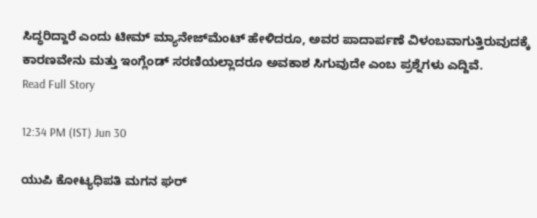ಸಿದ್ಧರಿದ್ದಾರೆ ಎಂದು ಟೀಮ್ ಮ್ಯಾನೇಜ್‌ಮೆಂಟ್ ಹೇಳಿದರೂ, ಅವರ ಪಾದಾರ್ಪಣೆ ವಿಳಂಬವಾಗುತ್ತಿರುವುದಕ್ಕೆ ಕಾರಣವೇನು ಮತ್ತು ಇಂಗ್ಲೆಂಡ್ ಸರಣಿಯಲ್ಲಾದರೂ ಅವಕಾಶ ಸಿಗುವುದೇ ಎಂಬ ಪ್ರಶ್ನೆಗಳು ಎದ್ದಿವೆ.
Read Full Story

12:34 PM (IST) Jun 30

ಯುಪಿ ಕೋಟ್ಯಧಿಪತಿ ಮಗನ ಘರ್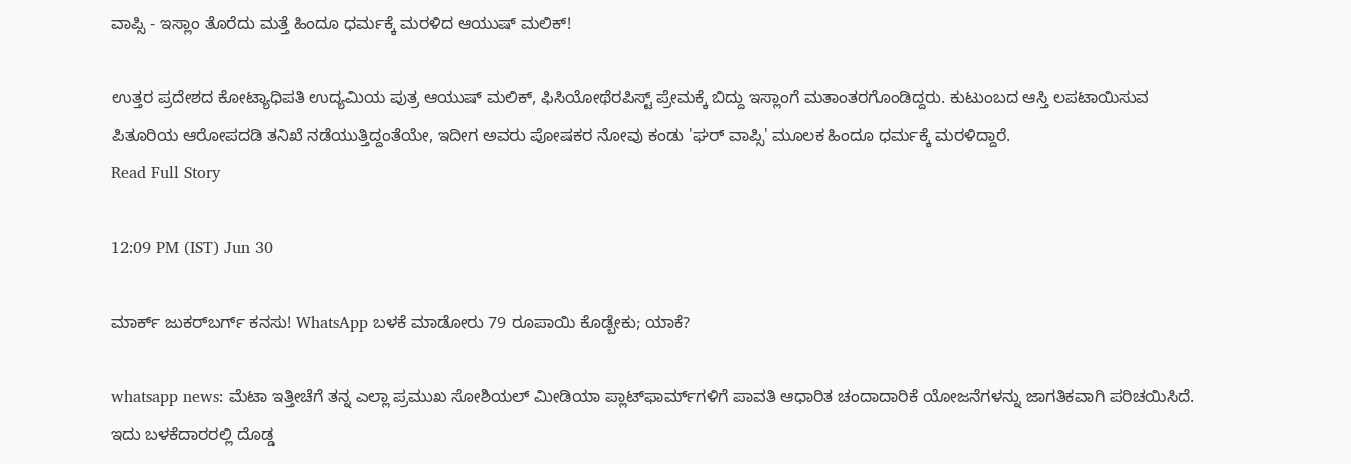ವಾಪ್ಸಿ - ಇಸ್ಲಾಂ ತೊರೆದು ಮತ್ತೆ ಹಿಂದೂ ಧರ್ಮಕ್ಕೆ ಮರಳಿದ ಆಯುಷ್ ಮಲಿಕ್!

ಉತ್ತರ ಪ್ರದೇಶದ ಕೋಟ್ಯಾಧಿಪತಿ ಉದ್ಯಮಿಯ ಪುತ್ರ ಆಯುಷ್ ಮಲಿಕ್, ಫಿಸಿಯೋಥೆರಪಿಸ್ಟ್ ಪ್ರೇಮಕ್ಕೆ ಬಿದ್ದು ಇಸ್ಲಾಂಗೆ ಮತಾಂತರಗೊಂಡಿದ್ದರು. ಕುಟುಂಬದ ಆಸ್ತಿ ಲಪಟಾಯಿಸುವ ಪಿತೂರಿಯ ಆರೋಪದಡಿ ತನಿಖೆ ನಡೆಯುತ್ತಿದ್ದಂತೆಯೇ, ಇದೀಗ ಅವರು ಪೋಷಕರ ನೋವು ಕಂಡು 'ಘರ್ ವಾಪ್ಸಿ' ಮೂಲಕ ಹಿಂದೂ ಧರ್ಮಕ್ಕೆ ಮರಳಿದ್ದಾರೆ.
Read Full Story

12:09 PM (IST) Jun 30

ಮಾರ್ಕ್ ಜುಕರ್‌ಬರ್ಗ್ ಕನಸು! WhatsApp ಬಳಕೆ ಮಾಡೋರು 79 ರೂಪಾಯಿ ಕೊಡ್ಬೇಕು; ಯಾಕೆ?

whatsapp news: ಮೆಟಾ ಇತ್ತೀಚೆಗೆ ತನ್ನ ಎಲ್ಲಾ ಪ್ರಮುಖ ಸೋಶಿಯಲ್ ಮೀಡಿಯಾ ಪ್ಲಾಟ್‌ಫಾರ್ಮ್‌ಗಳಿಗೆ ಪಾವತಿ ಆಧಾರಿತ ಚಂದಾದಾರಿಕೆ ಯೋಜನೆಗಳನ್ನು ಜಾಗತಿಕವಾಗಿ ಪರಿಚಯಿಸಿದೆ. ಇದು ಬಳಕೆದಾರರಲ್ಲಿ ದೊಡ್ಡ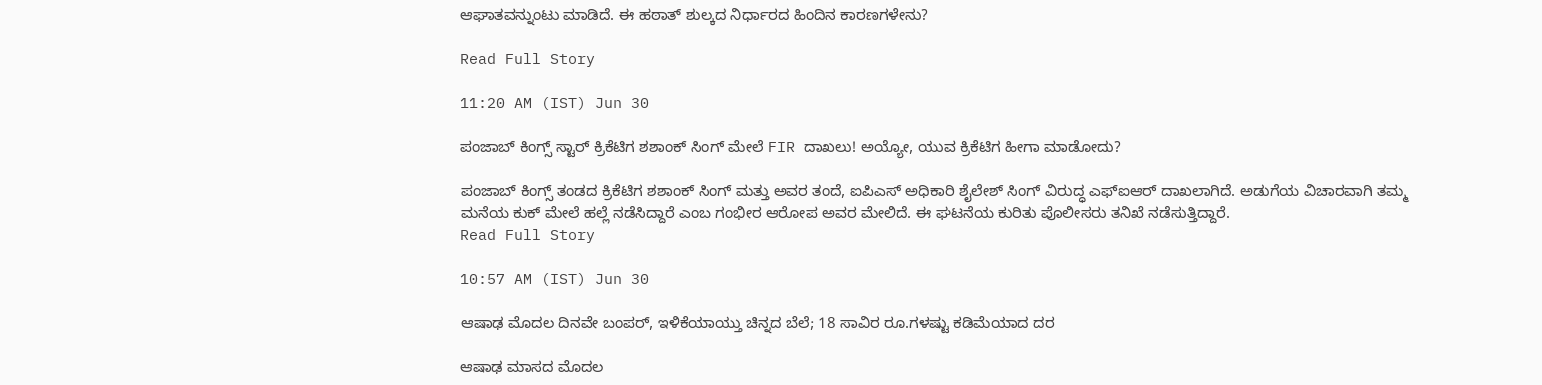ಆಘಾತವನ್ನುಂಟು ಮಾಡಿದೆ. ಈ ಹಠಾತ್ ಶುಲ್ಕದ ನಿರ್ಧಾರದ ಹಿಂದಿನ ಕಾರಣಗಳೇನು?

Read Full Story

11:20 AM (IST) Jun 30

ಪಂಜಾಬ್ ಕಿಂಗ್ಸ್ ಸ್ಟಾರ್ ಕ್ರಿಕೆಟಿಗ ಶಶಾಂಕ್ ಸಿಂಗ್‌ ಮೇಲೆ FIR ದಾಖಲು! ಅಯ್ಯೋ, ಯುವ ಕ್ರಿಕೆಟಿಗ ಹೀಗಾ ಮಾಡೋದು?

ಪಂಜಾಬ್ ಕಿಂಗ್ಸ್ ತಂಡದ ಕ್ರಿಕೆಟಿಗ ಶಶಾಂಕ್ ಸಿಂಗ್ ಮತ್ತು ಅವರ ತಂದೆ, ಐಪಿಎಸ್ ಅಧಿಕಾರಿ ಶೈಲೇಶ್ ಸಿಂಗ್ ವಿರುದ್ಧ ಎಫ್‌ಐಆರ್ ದಾಖಲಾಗಿದೆ. ಅಡುಗೆಯ ವಿಚಾರವಾಗಿ ತಮ್ಮ ಮನೆಯ ಕುಕ್ ಮೇಲೆ ಹಲ್ಲೆ ನಡೆಸಿದ್ದಾರೆ ಎಂಬ ಗಂಭೀರ ಆರೋಪ ಅವರ ಮೇಲಿದೆ. ಈ ಘಟನೆಯ ಕುರಿತು ಪೊಲೀಸರು ತನಿಖೆ ನಡೆಸುತ್ತಿದ್ದಾರೆ.
Read Full Story

10:57 AM (IST) Jun 30

ಆಷಾಢ ಮೊದಲ ದಿನವೇ ಬಂಪರ್, ಇಳಿಕೆಯಾಯ್ತು ಚಿನ್ನದ ಬೆಲೆ; 18 ಸಾವಿರ ರೂ.ಗಳಷ್ಟು ಕಡಿಮೆಯಾದ ದರ

ಆಷಾಢ ಮಾಸದ ಮೊದಲ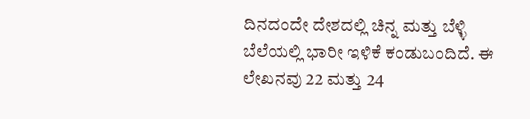ದಿನದಂದೇ ದೇಶದಲ್ಲಿ ಚಿನ್ನ ಮತ್ತು ಬೆಳ್ಳಿ ಬೆಲೆಯಲ್ಲಿ ಭಾರೀ ಇಳಿಕೆ ಕಂಡುಬಂದಿದೆ. ಈ ಲೇಖನವು 22 ಮತ್ತು 24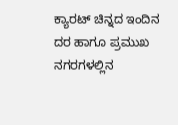ಕ್ಯಾರಟ್ ಚಿನ್ನದ ಇಂದಿನ ದರ ಹಾಗೂ ಪ್ರಮುಖ ನಗರಗಳಲ್ಲಿನ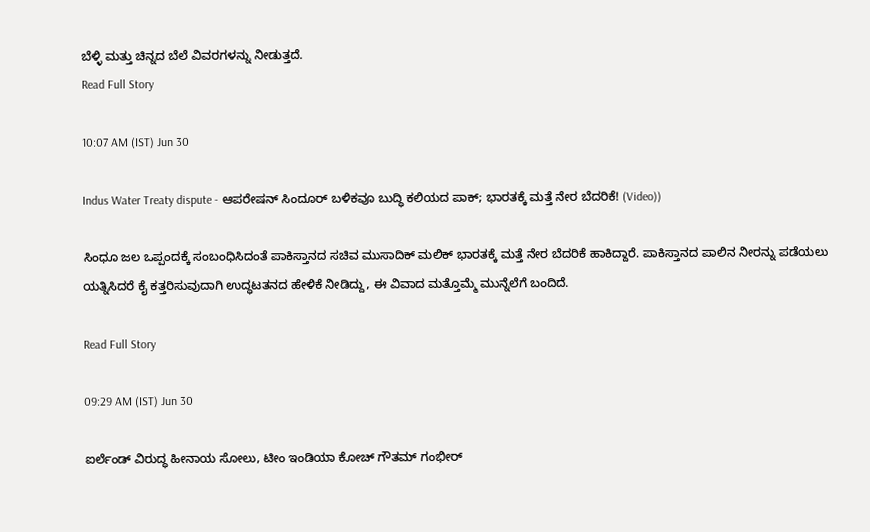ಬೆಳ್ಳಿ ಮತ್ತು ಚಿನ್ನದ ಬೆಲೆ ವಿವರಗಳನ್ನು ನೀಡುತ್ತದೆ.
Read Full Story

10:07 AM (IST) Jun 30

Indus Water Treaty dispute - ಆಪರೇಷನ್ ಸಿಂದೂರ್ ಬಳಿಕವೂ ಬುದ್ಧಿ ಕಲಿಯದ ಪಾಕ್; ಭಾರತಕ್ಕೆ ಮತ್ತೆ ನೇರ ಬೆದರಿಕೆ! (Video))

ಸಿಂಧೂ ಜಲ ಒಪ್ಪಂದಕ್ಕೆ ಸಂಬಂಧಿಸಿದಂತೆ ಪಾಕಿಸ್ತಾನದ ಸಚಿವ ಮುಸಾದಿಕ್ ಮಲಿಕ್ ಭಾರತಕ್ಕೆ ಮತ್ತೆ ನೇರ ಬೆದರಿಕೆ ಹಾಕಿದ್ದಾರೆ. ಪಾಕಿಸ್ತಾನದ ಪಾಲಿನ ನೀರನ್ನು ಪಡೆಯಲು ಯತ್ನಿಸಿದರೆ ಕೈ ಕತ್ತರಿಸುವುದಾಗಿ ಉದ್ಧಟತನದ ಹೇಳಿಕೆ ನೀಡಿದ್ದು, ಈ ವಿವಾದ ಮತ್ತೊಮ್ಮೆ ಮುನ್ನೆಲೆಗೆ ಬಂದಿದೆ.

Read Full Story

09:29 AM (IST) Jun 30

ಐರ್ಲೆಂಡ್ ವಿರುದ್ಧ ಹೀನಾಯ ಸೋಲು, ಟೀಂ ಇಂಡಿಯಾ ಕೋಚ್ ಗೌತಮ್ ಗಂಭೀರ್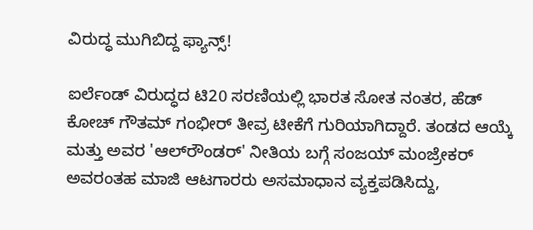ವಿರುದ್ಧ ಮುಗಿಬಿದ್ದ ಫ್ಯಾನ್ಸ್!

ಐರ್ಲೆಂಡ್ ವಿರುದ್ಧದ ಟಿ20 ಸರಣಿಯಲ್ಲಿ ಭಾರತ ಸೋತ ನಂತರ, ಹೆಡ್ ಕೋಚ್ ಗೌತಮ್ ಗಂಭೀರ್ ತೀವ್ರ ಟೀಕೆಗೆ ಗುರಿಯಾಗಿದ್ದಾರೆ. ತಂಡದ ಆಯ್ಕೆ ಮತ್ತು ಅವರ 'ಆಲ್‌ರೌಂಡರ್' ನೀತಿಯ ಬಗ್ಗೆ ಸಂಜಯ್ ಮಂಜ್ರೇಕರ್ ಅವರಂತಹ ಮಾಜಿ ಆಟಗಾರರು ಅಸಮಾಧಾನ ವ್ಯಕ್ತಪಡಿಸಿದ್ದು,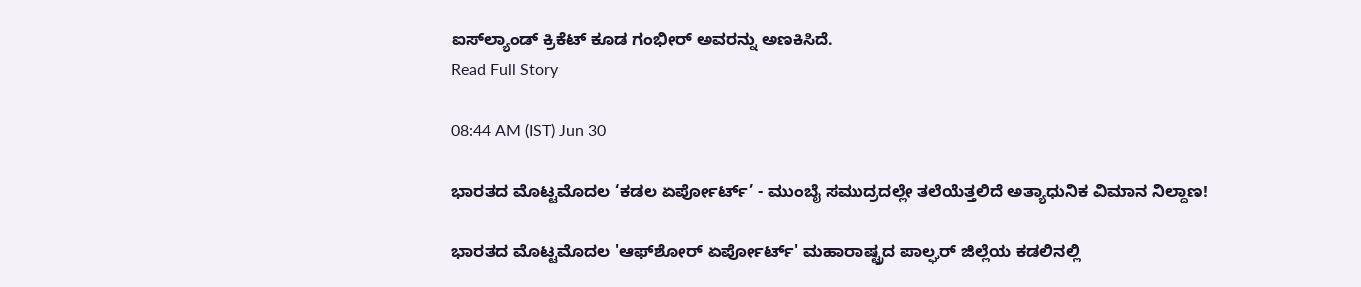ಐಸ್‌ಲ್ಯಾಂಡ್ ಕ್ರಿಕೆಟ್ ಕೂಡ ಗಂಭೀರ್ ಅವರನ್ನು ಅಣಕಿಸಿದೆ.
Read Full Story

08:44 AM (IST) Jun 30

ಭಾರತದ ಮೊಟ್ಟಮೊದಲ ‘ಕಡಲ ಏರ್ಪೋರ್ಟ್’ - ಮುಂಬೈ ಸಮುದ್ರದಲ್ಲೇ ತಲೆಯೆತ್ತಲಿದೆ ಅತ್ಯಾಧುನಿಕ ವಿಮಾನ ನಿಲ್ದಾಣ!

ಭಾರತದ ಮೊಟ್ಟಮೊದಲ 'ಆಫ್‌ಶೋರ್‌ ಏರ್ಪೋರ್ಟ್‌' ಮಹಾರಾಷ್ಟ್ರದ ಪಾಲ್ಘರ್‌ ಜಿಲ್ಲೆಯ ಕಡಲಿನಲ್ಲಿ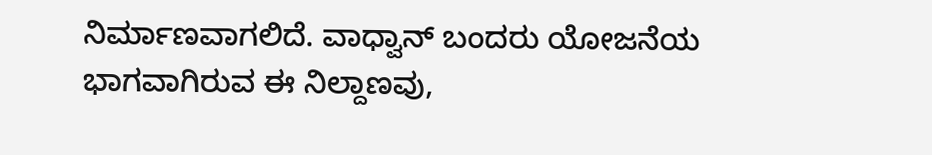ನಿರ್ಮಾಣವಾಗಲಿದೆ. ವಾಧ್ವಾನ್‌ ಬಂದರು ಯೋಜನೆಯ ಭಾಗವಾಗಿರುವ ಈ ನಿಲ್ದಾಣವು,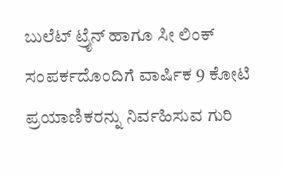ಬುಲೆಟ್ ಟ್ರೈನ್ ಹಾಗೂ ಸೀ ಲಿಂಕ್ ಸಂಪರ್ಕದೊಂದಿಗೆ ವಾರ್ಷಿಕ 9 ಕೋಟಿ ಪ್ರಯಾಣಿಕರನ್ನು ನಿರ್ವಹಿಸುವ ಗುರಿ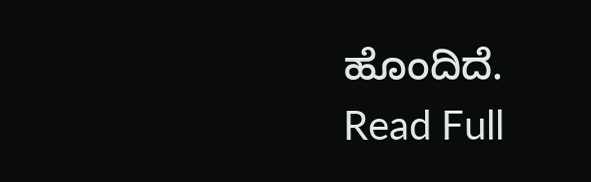ಹೊಂದಿದೆ.
Read Full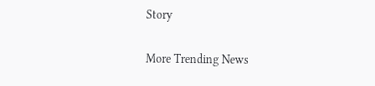Story

More Trending News